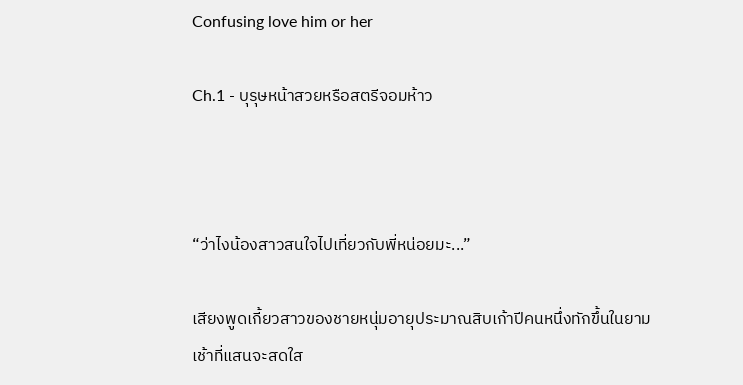Confusing love him or her

Ch.1 - บุรุษหน้าสวยหรือสตรีจอมห้าว



“ว่าไงน้องสาวสนใจไปเที่ยวกับพี่หน่อยมะ...”

เสียงพูดเกี้ยวสาวของชายหนุ่มอายุประมาณสิบเก้าปีคนหนึ่งทักขึ้นในยามเช้าที่แสนจะสดใส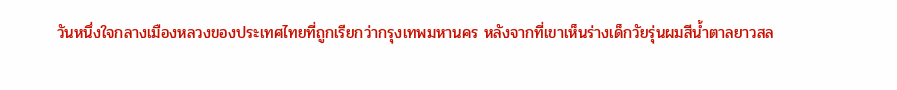วันหนึ่งใจกลางเมืองหลวงของประเทศไทยที่ถูกเรียกว่ากรุงเทพมหานคร หลังจากที่เขาเห็นร่างเด็กวัยรุ่นผมสีน้ำตาลยาวสล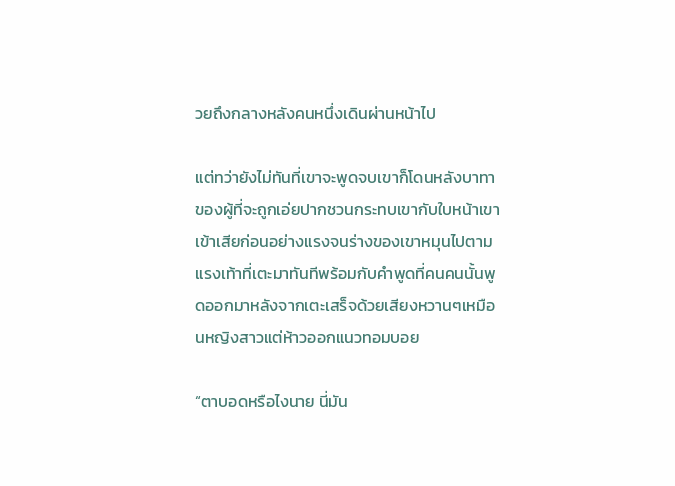วยถึงกลางหลังคนหนึ่งเดินผ่านหน้าไป

แต่ทว่ายังไม่ทันที่เขาจะพูดจบเขาก็โดนหลังบาทาของผู้ที่จะถูกเอ่ยปากชวนกระทบเขากับใบหน้าเขาเข้าเสียก่อนอย่างแรงจนร่างของเขาหมุนไปตามแรงเท้าที่เตะมาทันทีพร้อมกับคำพูดที่คนคนนั้นพูดออกมาหลังจากเตะเสร็จด้วยเสียงหวานๆเหมือนหญิงสาวแต่ห้าวออกแนวทอมบอย

“ตาบอดหรือไงนาย นี่มัน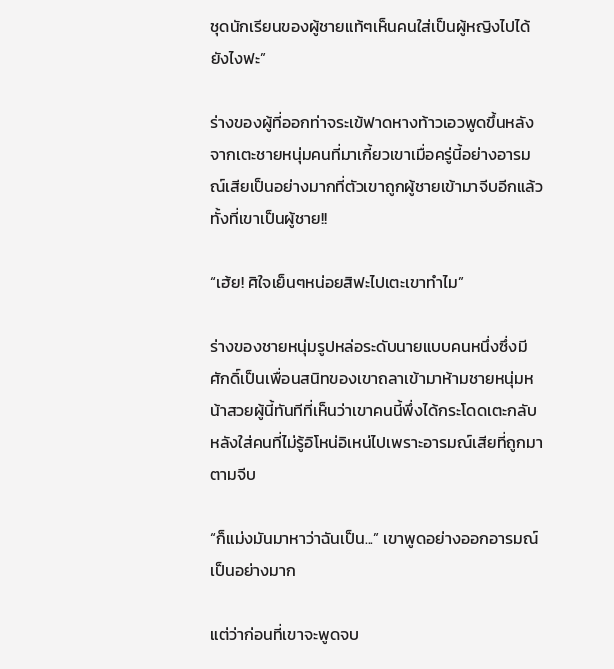ชุดนักเรียนของผู้ชายแท้ๆเห็นคนใส่เป็นผู้หญิงไปได้ยังไงฟะ”

ร่างของผู้ที่ออกท่าจระเข้ฟาดหางท้าวเอวพูดขึ้นหลังจากเตะชายหนุ่มคนที่มาเกี้ยวเขาเมื่อครู่นี้อย่างอารมณ์เสียเป็นอย่างมากที่ตัวเขาถูกผู้ชายเข้ามาจีบอีกแล้วทั้งที่เขาเป็นผู้ชาย!!

“เฮ้ย! ศิใจเย็นๆหน่อยสิฟะไปเตะเขาทำไม”

ร่างของชายหนุ่มรูปหล่อระดับนายแบบคนหนึ่งซึ่งมีศักดิ์เป็นเพื่อนสนิทของเขาถลาเข้ามาห้ามชายหนุ่มหน้าสวยผู้นี้ทันทีที่เห็นว่าเขาคนนี้พึ่งได้กระโดดเตะกลับหลังใส่คนที่ไม่รู้อิโหน่อิเหน่ไปเพราะอารมณ์เสียที่ถูกมาตามจีบ

“ก็แม่งมันมาหาว่าฉันเป็น...” เขาพูดอย่างออกอารมณ์เป็นอย่างมาก

แต่ว่าก่อนที่เขาจะพูดจบ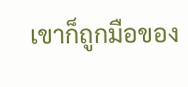เขาก็ถูกมือของ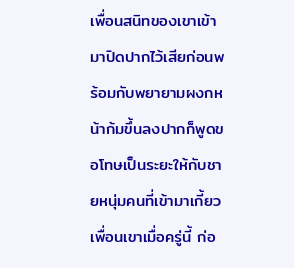เพื่อนสนิทของเขาเข้ามาปิดปากไว้เสียก่อนพร้อมกับพยายามผงกหน้าก้มขึ้นลงปากก็พูดขอโทษเป็นระยะให้กับชายหนุ่มคนที่เข้ามาเกี้ยวเพื่อนเขาเมื่อครู่นี้ ก่อ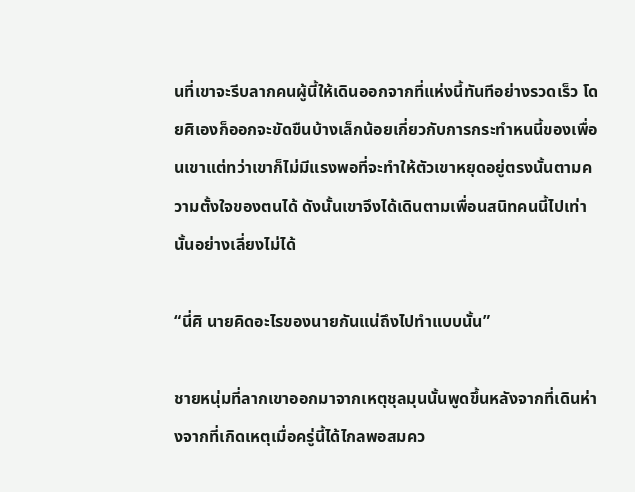นที่เขาจะรีบลากคนผู้นี้ให้เดินออกจากที่แห่งนี้ทันทีอย่างรวดเร็ว โดยศิเองก็ออกจะขัดขืนบ้างเล็กน้อยเกี่ยวกับการกระทำหนนี้ของเพื่อนเขาแต่ทว่าเขาก็ไม่มีแรงพอที่จะทำให้ตัวเขาหยุดอยู่ตรงนั้นตามความตั้งใจของตนได้ ดังนั้นเขาจึงได้เดินตามเพื่อนสนิทคนนี้ไปเท่านั้นอย่างเลี่ยงไม่ได้

“นี่ศิ นายคิดอะไรของนายกันแน่ถึงไปทำแบบนั้น”

ชายหนุ่มที่ลากเขาออกมาจากเหตุชุลมุนนั้นพูดขึ้นหลังจากที่เดินห่างจากที่เกิดเหตุเมื่อครู่นี้ได้ไกลพอสมคว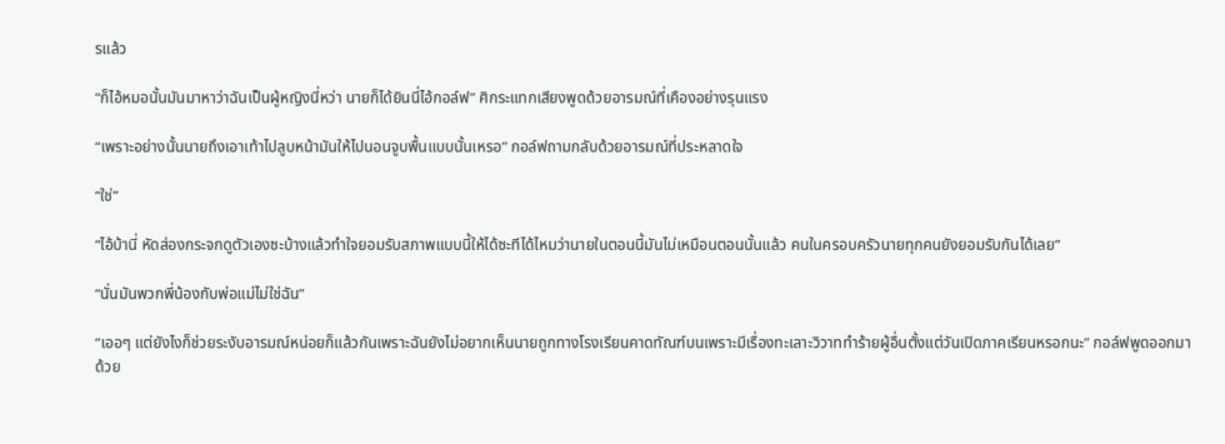รแล้ว

“ก็ไอ้หมอนั้นมันมาหาว่าฉันเป็นผู้หญิงนี่หว่า นายก็ได้ยินนี่ไอ้กอล์ฟ” ศิกระแทกเสียงพูดด้วยอารมณ์ที่เคืองอย่างรุนแรง

“เพราะอย่างนั้นนายถึงเอาเท้าไปลูบหน้ามันให้ไปนอนจูบพื้นแบบนั้นเหรอ” กอล์ฟถามกลับด้วยอารมณ์ที่ประหลาดใจ

“ใช่”

“ไอ้บ้านี่ หัดส่องกระจกดูตัวเองซะบ้างแล้วทำใจยอมรับสภาพแบบนี้ให้ได้ซะทีได้ไหมว่านายในตอนนี้มันไม่เหมือนตอนนั้นแล้ว คนในครอบครัวนายทุกคนยังยอมรับกันได้เลย”

“นั่นมันพวกพี่น้องกับพ่อแม่ไม่ใช่ฉัน”

“เออๆ แต่ยังไงก็ช่วยระงับอารมณ์หน่อยก็แล้วกันเพราะฉันยังไม่อยากเห็นนายถูกทางโรงเรียนคาดทัณฑ์บนเพราะมีเรื่องทะเลาะวิวาททำร้ายผู้อื่นตั้งแต่วันเปิดภาคเรียนหรอกนะ” กอล์ฟพูดออกมาด้วย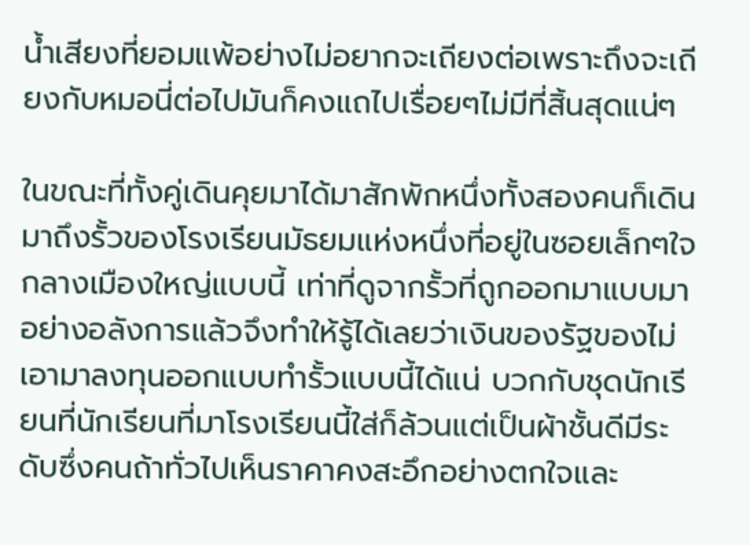น้ำเสียงที่ยอมแพ้อย่างไม่อยากจะเถียงต่อเพราะถึงจะเถียงกับหมอนี่ต่อไปมันก็คงแถไปเรื่อยๆไม่มีที่สิ้นสุดแน่ๆ

ในขณะที่ทั้งคู่เดินคุยมาได้มาสักพักหนึ่งทั้งสองคนก็เดินมาถึงรั้วของโรงเรียนมัธยมแห่งหนึ่งที่อยู่ในซอยเล็กๆใจกลางเมืองใหญ่แบบนี้ เท่าที่ดูจากรั้วที่ถูกออกมาแบบมาอย่างอลังการแล้วจึงทำให้รู้ได้เลยว่าเงินของรัฐของไม่เอามาลงทุนออกแบบทำรั้วแบบนี้ได้แน่ บวกกับชุดนักเรียนที่นักเรียนที่มาโรงเรียนนี้ใส่ก็ล้วนแต่เป็นผ้าชั้นดีมีระดับซึ่งคนถ้าทั่วไปเห็นราคาคงสะอึกอย่างตกใจและ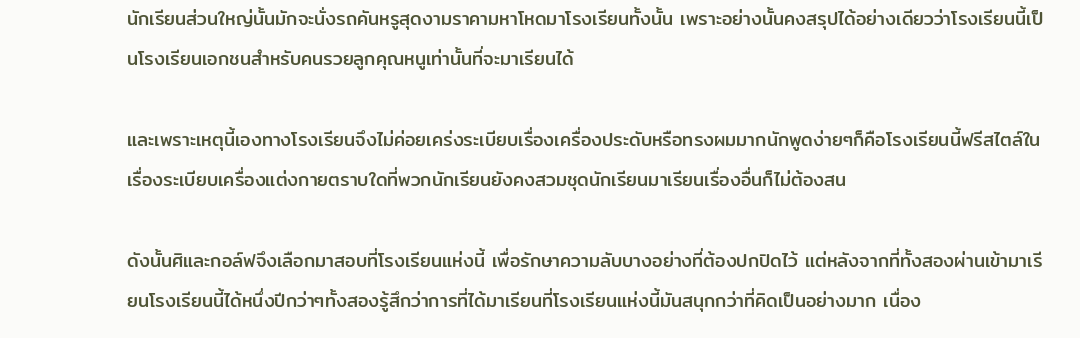นักเรียนส่วนใหญ่นั้นมักจะนั่งรถคันหรูสุดงามราคามหาโหดมาโรงเรียนทั้งนั้น เพราะอย่างนั้นคงสรุปได้อย่างเดียวว่าโรงเรียนนี้เป็นโรงเรียนเอกชนสำหรับคนรวยลูกคุณหนูเท่านั้นที่จะมาเรียนได้

และเพราะเหตุนี้เองทางโรงเรียนจึงไม่ค่อยเคร่งระเบียบเรื่องเครื่องประดับหรือทรงผมมากนักพูดง่ายๆก็คือโรงเรียนนี้ฟรีสไตล์ในเรื่องระเบียบเครื่องแต่งกายตราบใดที่พวกนักเรียนยังคงสวมชุดนักเรียนมาเรียนเรื่องอื่นก็ไม่ต้องสน

ดังนั้นศิและกอล์ฟจึงเลือกมาสอบที่โรงเรียนแห่งนี้ เพื่อรักษาความลับบางอย่างที่ต้องปกปิดไว้ แต่หลังจากที่ทั้งสองผ่านเข้ามาเรียนโรงเรียนนี้ได้หนึ่งปีกว่าๆทั้งสองรู้สึกว่าการที่ได้มาเรียนที่โรงเรียนแห่งนี้มันสนุกกว่าที่คิดเป็นอย่างมาก เนื่อง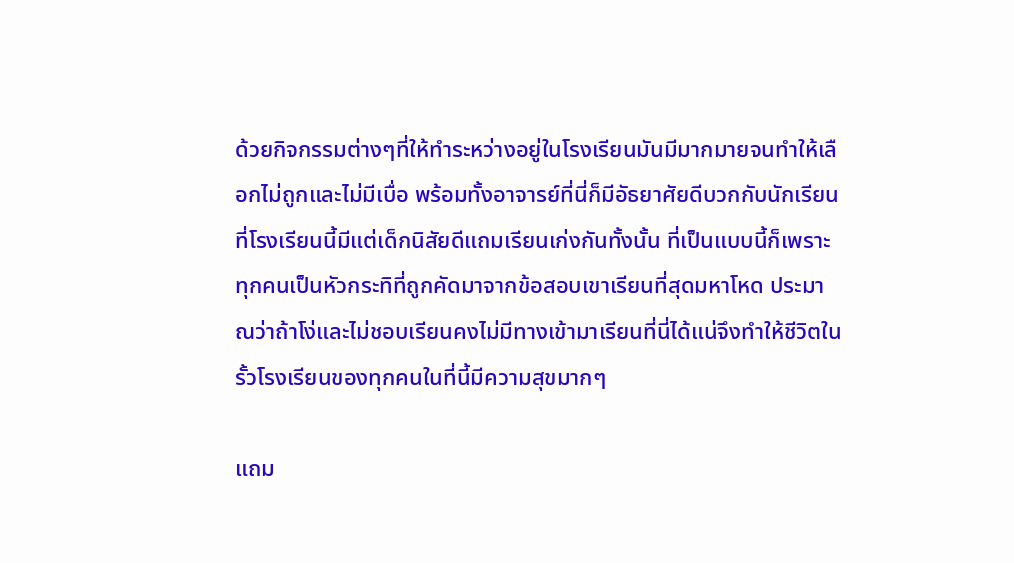ด้วยกิจกรรมต่างๆที่ให้ทำระหว่างอยู่ในโรงเรียนมันมีมากมายจนทำให้เลือกไม่ถูกและไม่มีเบื่อ พร้อมทั้งอาจารย์ที่นี่ก็มีอัธยาศัยดีบวกกับนักเรียนที่โรงเรียนนี้มีแต่เด็กนิสัยดีแถมเรียนเก่งกันทั้งนั้น ที่เป็นแบบนี้ก็เพราะทุกคนเป็นหัวกระทิที่ถูกคัดมาจากข้อสอบเขาเรียนที่สุดมหาโหด ประมาณว่าถ้าโง่และไม่ชอบเรียนคงไม่มีทางเข้ามาเรียนที่นี่ได้แน่จึงทำให้ชีวิตในรั้วโรงเรียนของทุกคนในที่นี้มีความสุขมากๆ

แถม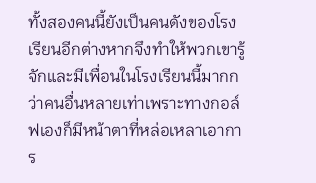ทั้งสองคนนี้ยังเป็นคนดังของโรงเรียนอีกต่างหากจึงทำให้พวกเขารู้จักและมีเพื่อนในโรงเรียนนี้มากกว่าคนอื่นหลายเท่าเพราะทางกอล์ฟเองก็มีหน้าตาที่หล่อเหลาเอาการ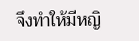จึงทำให้มีหญิ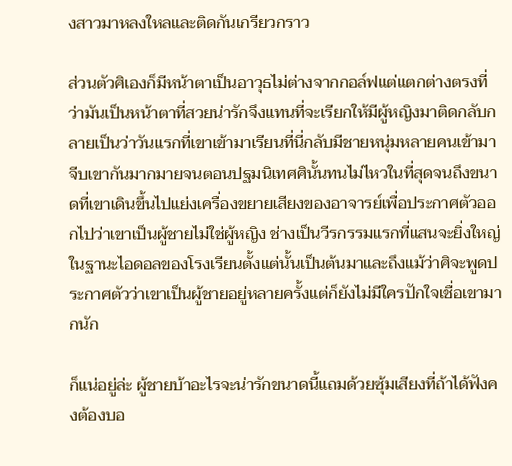งสาวมาหลงใหลและติดกันเกรียวกราว

ส่วนตัวศิเองก็มีหน้าตาเป็นอาวุธไม่ต่างจากกอล์ฟแต่แตกต่างตรงที่ว่ามันเป็นหน้าตาที่สวยน่ารักจึงแทนที่จะเรียกให้มีผู้หญิงมาติดกลับกลายเป็นว่าวันแรกที่เขาเข้ามาเรียนที่นี่กลับมีชายหนุ่มหลายคนเข้ามาจีบเขากันมากมายจนตอนปฐมนิเทศศินั้นทนไม่ไหวในที่สุดจนถึงขนาดที่เขาเดินขึ้นไปแย่งเครื่องขยายเสียงของอาจารย์เพื่อประกาศตัวออกไปว่าเขาเป็นผู้ชายไม่ใช่ผู้หญิง ช่างเป็นวีรกรรมแรกที่แสนจะยิ่งใหญ่ในฐานะไอดอลของโรงเรียนตั้งแต่นั้นเป็นต้นมาและถึงแม้ว่าศิจะพูดประกาศตัวว่าเขาเป็นผู้ชายอยู่หลายครั้งแต่ก็ยังไม่มีใครปักใจเชื่อเขามากนัก

ก็แน่อยู่ล่ะ ผู้ชายบ้าอะไรจะน่ารักขนาดนี้แถมด้วยซุ้มเสียงที่ถ้าได้ฟังคงต้องบอ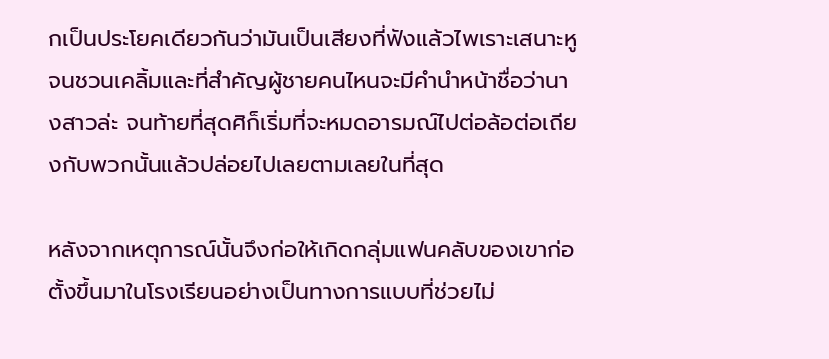กเป็นประโยคเดียวกันว่ามันเป็นเสียงที่ฟังแล้วไพเราะเสนาะหูจนชวนเคลิ้มและที่สำคัญผู้ชายคนไหนจะมีคำนำหน้าชื่อว่านางสาวล่ะ จนท้ายที่สุดศิก็เริ่มที่จะหมดอารมณ์ไปต่อล้อต่อเถียงกับพวกนั้นแล้วปล่อยไปเลยตามเลยในที่สุด

หลังจากเหตุการณ์นั้นจึงก่อให้เกิดกลุ่มแฟนคลับของเขาก่อตั้งขึ้นมาในโรงเรียนอย่างเป็นทางการแบบที่ช่วยไม่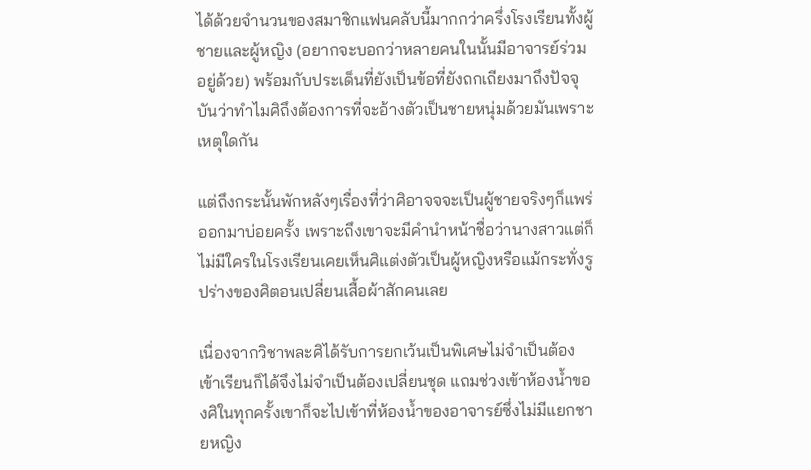ได้ด้วยจำนวนของสมาชิกแฟนคลับนี้มากกว่าครึ่งโรงเรียนทั้งผู้ชายและผู้หญิง (อยากจะบอกว่าหลายคนในนั้นมีอาจารย์ร่วมอยู่ด้วย) พร้อมกับประเด็นที่ยังเป็นข้อที่ยังถกเถียงมาถึงปัจจุบันว่าทำไมศิถึงต้องการที่จะอ้างตัวเป็นชายหนุ่มด้วยมันเพราะเหตุใดกัน

แต่ถึงกระนั้นพักหลังๆเรื่องที่ว่าศิอาจจจะเป็นผู้ชายจริงๆก็แพร่ออกมาบ่อยครั้ง เพราะถึงเขาจะมีคำนำหน้าชื่อว่านางสาวแต่ก็ไม่มีใครในโรงเรียนเคยเห็นศิแต่งตัวเป็นผู้หญิงหรือแม้กระทั่งรูปร่างของศิตอนเปลี่ยนเสื้อผ้าสักคนเลย

เนื่องจากวิชาพละศิได้รับการยกเว้นเป็นพิเศษไม่จำเป็นต้องเข้าเรียนก็ได้จึงไม่จำเป็นต้องเปลี่ยนชุด แถมช่วงเข้าห้องน้ำของศิในทุกครั้งเขาก็จะไปเข้าที่ห้องน้ำของอาจารย์ซึ่งไม่มีแยกชายหญิง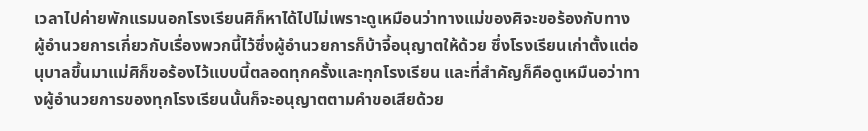เวลาไปค่ายพักแรมนอกโรงเรียนศิก็หาได้ไปไม่เพราะดูเหมือนว่าทางแม่ของศิจะขอร้องกับทางผู้อำนวยการเกี่ยวกับเรื่องพวกนี้ไว้ซึ่งผู้อำนวยการก็บ้าจี้อนุญาตให้ด้วย ซึ่งโรงเรียนเก่าตั้งแต่อนุบาลขึ้นมาแม่ศิก็ขอร้องไว้แบบนี้ตลอดทุกครั้งและทุกโรงเรียน และที่สำคัญก็คือดูเหมืนอว่าทางผู้อำนวยการของทุกโรงเรียนนั้นก็จะอนุญาตตามคำขอเสียด้วย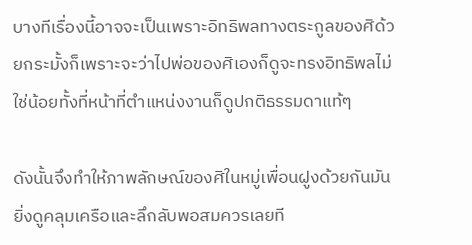บางทีเรื่องนี้อาจจะเป็นเพราะอิทธิพลทางตระกูลของศิด้วยกระมั้งก็เพราะจะว่าไปพ่อของศิเองก็ดูจะทรงอิทธิพลไม่ใช่น้อยทั้งที่หน้าที่ตำแหน่งงานก็ดูปกติธรรมดาแท้ๆ

ดังนั้นจึงทำให้ภาพลักษณ์ของศิในหมู่เพื่อนฝูงด้วยกันมันยิ่งดูคลุมเครือและลึกลับพอสมควรเลยที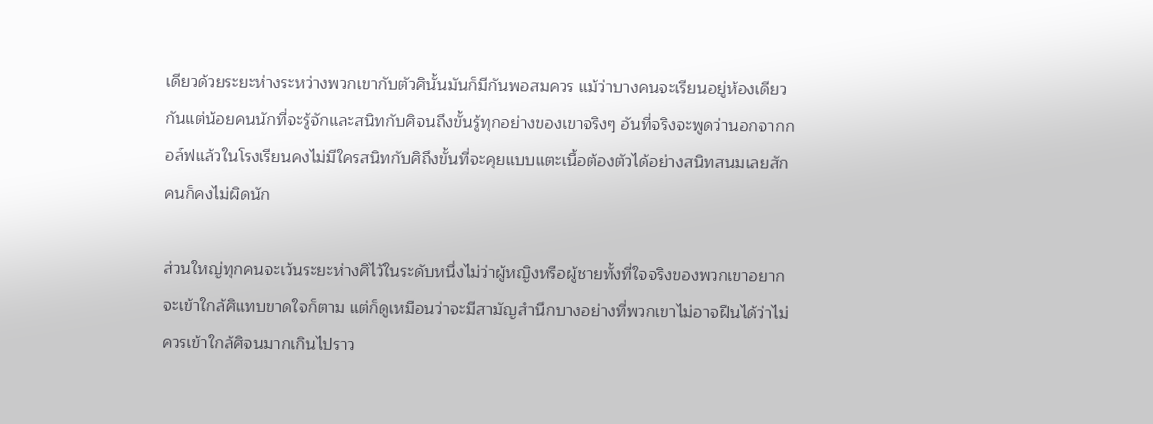เดียวด้วยระยะห่างระหว่างพวกเขากับตัวศินั้นมันก็มีกันพอสมควร แม้ว่าบางคนจะเรียนอยู่ห้องเดียวกันแต่น้อยคนนักที่จะรู้จักและสนิทกับศิจนถึงขั้นรู้ทุกอย่างของเขาจริงๆ อันที่จริงจะพูดว่านอกจากกอล์ฟแล้วในโรงเรียนคงไม่มีใครสนิทกับศิถึงขั้นที่จะคุยแบบแตะเนื้อต้องตัวได้อย่างสนิทสนมเลยสักคนก็คงไม่ผิดนัก

ส่วนใหญ่ทุกคนจะเว้นระยะห่างศิไว้ในระดับหนึ่งไม่ว่าผู้หญิงหรือผู้ชายทั้งที่ใจจริงของพวกเขาอยากจะเข้าใกล้ศิแทบขาดใจก็ตาม แต่ก็ดูเหมือนว่าจะมีสามัญสำนึกบางอย่างที่พวกเขาไม่อาจฝืนได้ว่าไม่ควรเข้าใกล้ศิจนมากเกินไปราว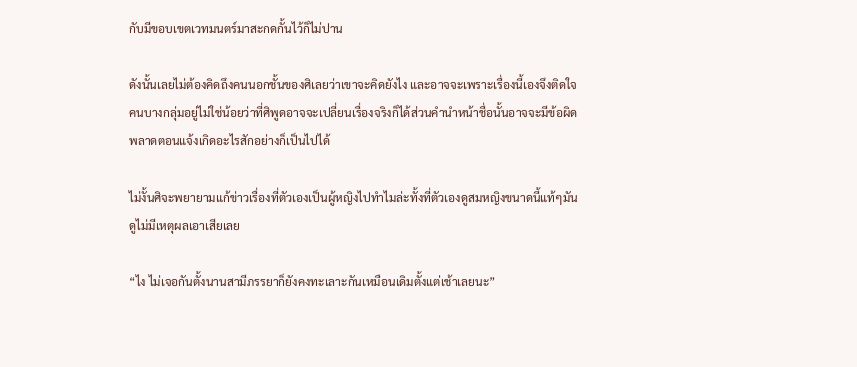กับมีขอบเขตเวทมนตร์มาสะกดกั้นไว้ก็ไม่ปาน

ดังนั้นเลยไม่ต้องคิดถึงคนนอกชั้นของศิเลยว่าเขาจะคิดยังไง และอาจจะเพราะเรื่องนี้เองจึงติดใจคนบางกลุ่มอยู่ไม่ใช่น้อยว่าที่ศิพูดอาจจะเปลี่ยนเรื่องจริงก็ได้ส่วนคำนำหน้าชื่อนั้นอาจจะมีข้อผิดพลาดตอนแจ้งเกิดอะไรสักอย่างก็เป็นไปได้

ไม่งั้นศิจะพยายามแก้ข่าวเรื่องที่ตัวเองเป็นผู้หญิงไปทำไมล่ะทั้งที่ตัวเองดูสมหญิงขนาดนี้แท้ๆมันดูไม่มีเหตุผลเอาเสียเลย

“ไง ไม่เจอกันตั้งนานสามีภรรยาก็ยังคงทะเลาะกันเหมือนเดิมตั้งแต่เช้าเลยนะ”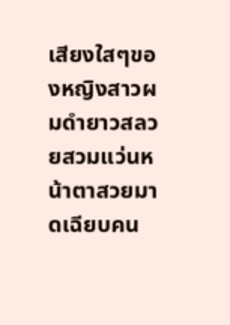เสียงใสๆของหญิงสาวผมดำยาวสลวยสวมแว่นหน้าตาสวยมาดเฉียบคน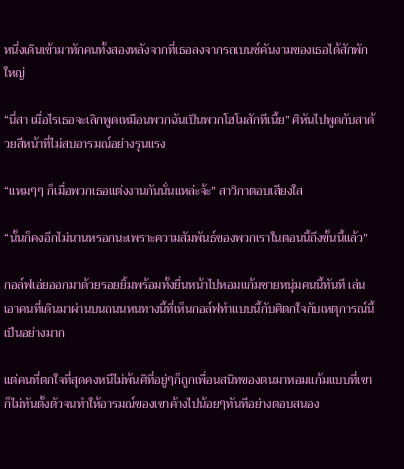หนึ่งเดินเข้ามาทักคนทั้งสองหลังจากที่เธอลงจากรถเบนซ์คันงามของเธอได้สักพักใหญ่

“นี่สา เมื่อไรเธอจะเลิกพูดเหมือนพวกฉันเป็นพวกโฮโมสักทีเนี้ย” ศิหันไปพูดกับสาด้วยสีหน้าที่ไม่สบอารมณ์อย่างรุนแรง

“แหมๆๆ ก็เมื่อพวกเธอแต่งงานกันนั่นแหล่ะจ้ะ” สาวิกาตอบเสียงใส

“นั้นก็คงอีกไม่นานหรอกนะเพราะความสัมพันธ์ของพวกเราในตอนนี้ถึงขั้นนี้แล้ว”

กอล์ฟเอ่ยออกมาด้วยรอยยิ้มพร้อมทั้งยื่นหน้าไปหอมแก้มชายหนุ่มคนนี้ทันที เล่นเอาคนที่เดินมาผ่านบนถนนหนทางนี้ที่เห็นกอล์ฟทำแบบนี้กับศิตกใจกับเหตุการณ์นี้เป็นอย่างมาก

แต่คนที่ตกใจที่สุดคงหนีไม่พ้นศิที่อยู่ๆก็ถูกเพื่อนสนิทของตนมาหอมแก้มแบบที่เขาก็ไม่ทันตั้งตัวจนทำให้อารมณ์ของเขาค้างไปน้อยๆทันทีอย่างตอบสนอง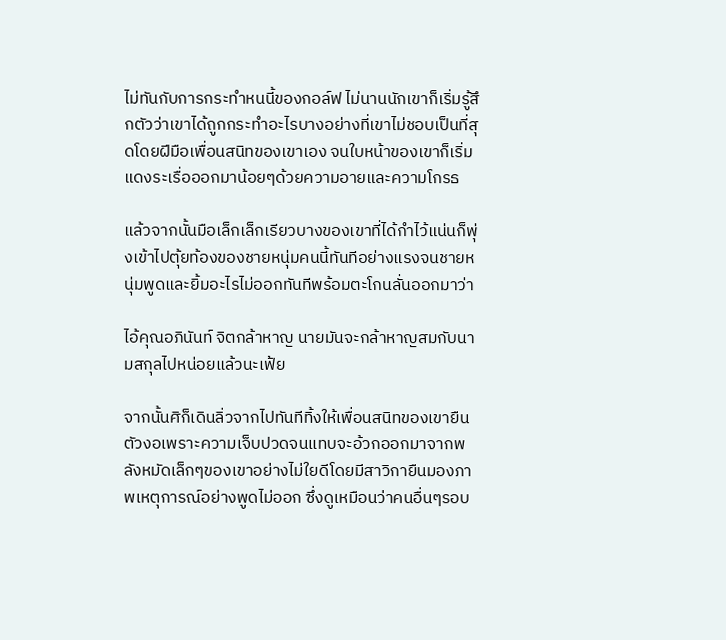ไม่ทันกับการกระทำหนนี้ของกอล์ฟ ไม่นานนักเขาก็เริ่มรู้สึกตัวว่าเขาได้ถูกกระทำอะไรบางอย่างที่เขาไม่ชอบเป็นที่สุดโดยฝีมือเพื่อนสนิทของเขาเอง จนใบหน้าของเขาก็เริ่มแดงระเรื่อออกมาน้อยๆด้วยความอายและความโกรธ

แล้วจากนั้นมือเล็กเล็กเรียวบางของเขาที่ได้กำไว้แน่นก็พุ่งเข้าไปตุ้ยท้องของชายหนุ่มคนนี้ทันทีอย่างแรงจนชายหนุ่มพูดและยิ้มอะไรไม่ออกทันทีพร้อมตะโกนลั่นออกมาว่า

ไอ้คุณอภินันท์ จิตกล้าหาญ นายมันจะกล้าหาญสมกับนามสกุลไปหน่อยแล้วนะเฟ้ย

จากนั้นศิก็เดินลิ่วจากไปทันทีทิ้งให้เพื่อนสนิทของเขายืนตัวงอเพราะความเจ็บปวดจนแทบจะอ้วกออกมาจากพลังหมัดเล็กๆของเขาอย่างไม่ใยดีโดยมีสาวิกายืนมองภาพเหตุการณ์อย่างพูดไม่ออก ซึ่งดูเหมือนว่าคนอื่นๆรอบ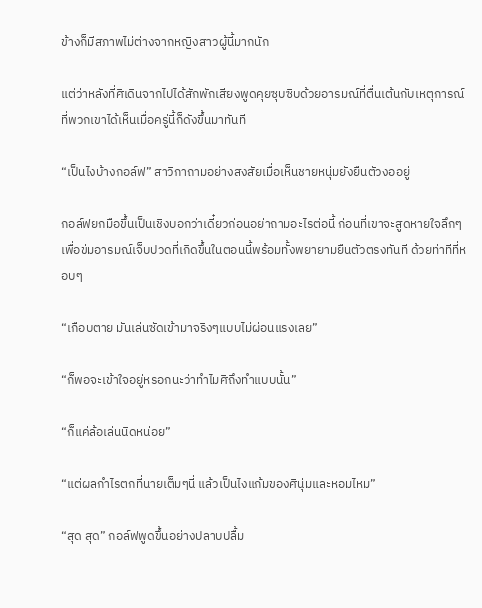ข้างก็มีสภาพไม่ต่างจากหญิงสาวผู้นี้มากนัก

แต่ว่าหลังที่ศิเดินจากไปได้สักพักเสียงพูดคุยซุบซิบด้วยอารมณ์ที่ตื่นเต้นกับเหตุการณ์ที่พวกเขาได้เห็นเมื่อครู่นี้ก็ดังขึ้นมาทันที

“เป็นไงบ้างกอล์ฟ” สาวิกาถามอย่างสงสัยเมื่อเห็นชายหนุ่มยังยืนตัวงออยู่

กอล์ฟยกมือขึ้นเป็นเชิงบอกว่าเดี๋ยวก่อนอย่าถามอะไรต่อนี้ ก่อนที่เขาจะสูดหายใจลึกๆเพื่อข่มอารมณ์เจ็บปวดที่เกิดขึ้นในตอนนี้พร้อมทั้งพยายามยืนตัวตรงทันที ด้วยท่าทีที่หอบๆ

“เกือบตาย มันเล่นซัดเข้ามาจริงๆแบบไม่ผ่อนแรงเลย”

“ก็พอจะเข้าใจอยู่หรอกนะว่าทำไมศิถึงทำแบบนั้น”

“ก็แค่ล้อเล่นนิดหน่อย”

“แต่ผลกำไรตกที่นายเต็มๆนี่ แล้วเป็นไงแก้มของศินุ่มและหอมไหม”

“สุด สุด” กอล์ฟพูดขึ้นอย่างปลาบปลื้ม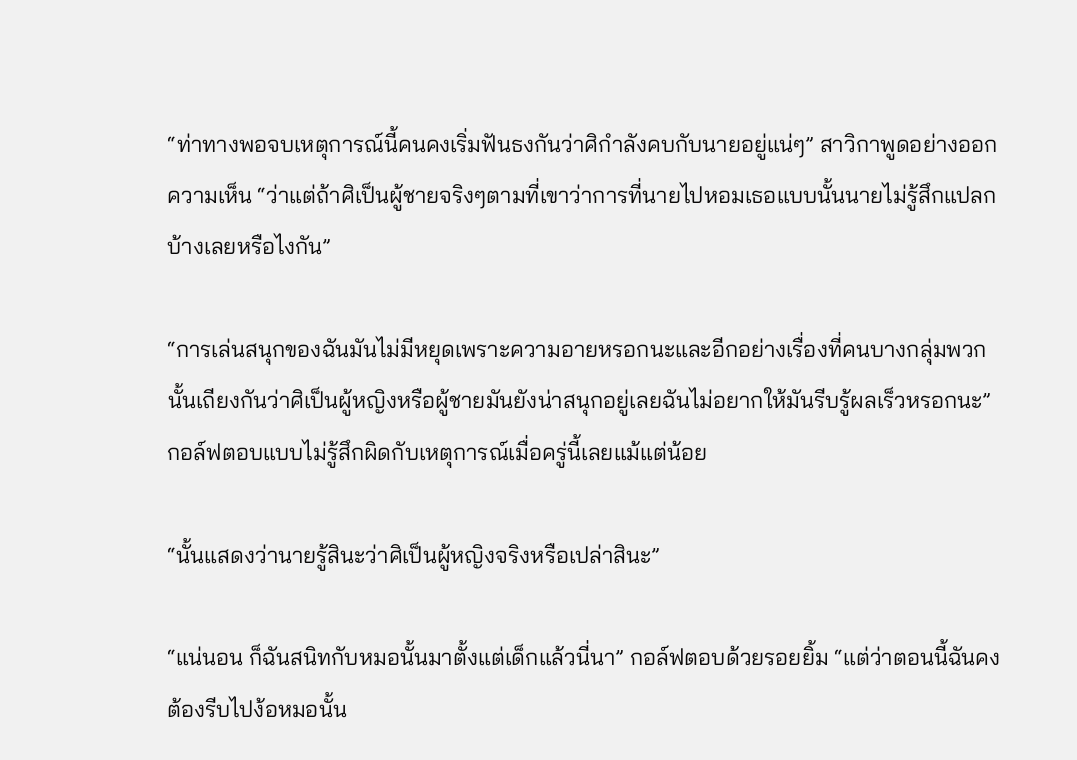“ท่าทางพอจบเหตุการณ์นี้คนคงเริ่มฟันธงกันว่าศิกำลังคบกับนายอยู่แน่ๆ” สาวิกาพูดอย่างออกความเห็น “ว่าแต่ถ้าศิเป็นผู้ชายจริงๆตามที่เขาว่าการที่นายไปหอมเธอแบบนั้นนายไม่รู้สึกแปลกบ้างเลยหรือไงกัน”

“การเล่นสนุกของฉันมันไม่มีหยุดเพราะความอายหรอกนะและอีกอย่างเรื่องที่คนบางกลุ่มพวกนั้นเถียงกันว่าศิเป็นผู้หญิงหรือผู้ชายมันยังน่าสนุกอยู่เลยฉันไม่อยากให้มันรีบรู้ผลเร็วหรอกนะ” กอล์ฟตอบแบบไม่รู้สึกผิดกับเหตุการณ์เมื่อครู่นี้เลยแม้แต่น้อย

“นั้นแสดงว่านายรู้สินะว่าศิเป็นผู้หญิงจริงหรือเปล่าสินะ”

“แน่นอน ก็ฉันสนิทกับหมอนั้นมาตั้งแต่เด็กแล้วนี่นา” กอล์ฟตอบด้วยรอยยิ้ม “แต่ว่าตอนนี้ฉันคงต้องรีบไปง้อหมอนั้น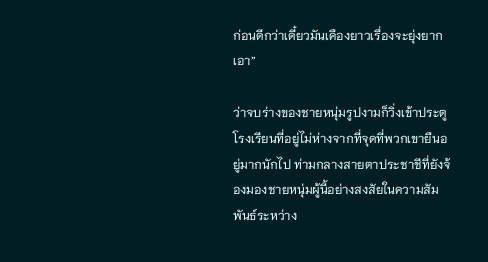ก่อนดีกว่าเดี๋ยวมันเคืองยาวเรื่องจะยุ่งยากเอา”

ว่าจบร่างของชายหนุ่มรูปงามก็วิ่งเข้าประตูโรงเรียนที่อยู่ไม่ห่างจากที่จุดที่พวกเขายืนอยู่มากนักไป ท่ามกลางสายตาประชาชีที่ยังจ้องมองชายหนุ่มผู้นี้อย่างสงสัยในความสัมพันธ์ระหว่าง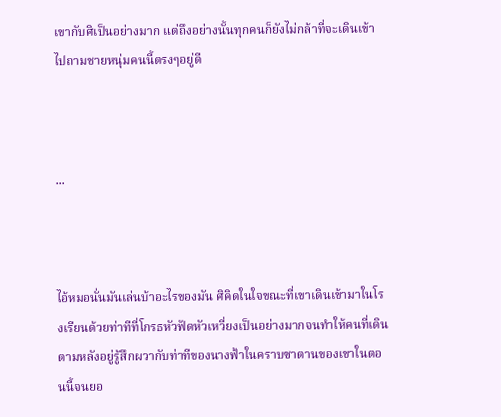เขากับศิเป็นอย่างมาก แต่ถึงอย่างนั้นทุกคนก็ยังไม่กล้าที่จะเดินเข้าไปถามชายหนุ่มคนนี้ตรงๆอยู่ดี



...



ไอ้หมอนั่นมันเล่นบ้าอะไรของมัน ศิคิดในใจขณะที่เขาเดินเข้ามาในโรงเรียนด้วยท่าทีที่โกรธหัวฟัดหัวเหวี่ยงเป็นอย่างมากจนทำให้คนที่เดินตามหลังอยู่รู้สึกผวากับท่าทีของนางฟ้าในคราบซาตานของเขาในตอนนี้จนยอ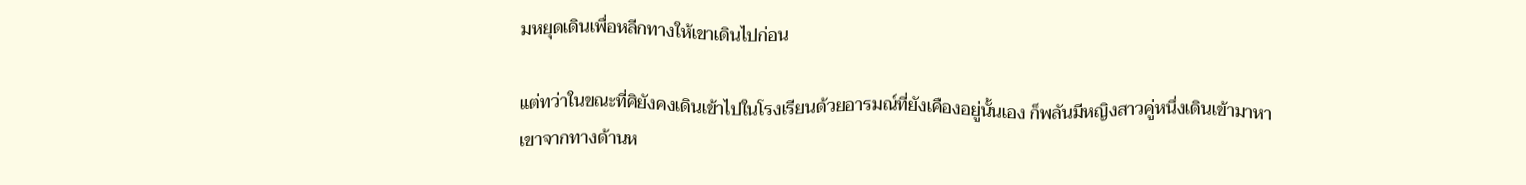มหยุดเดินเพื่อหลีกทางให้เขาเดินไปก่อน

แต่ทว่าในขณะที่ศิยังคงเดินเข้าไปในโรงเรียนด้วยอารมณ์ที่ยังเคืองอยู่นั้นเอง ก็พลันมีหญิงสาวคู่หนึ่งเดินเข้ามาหาเขาจากทางด้านห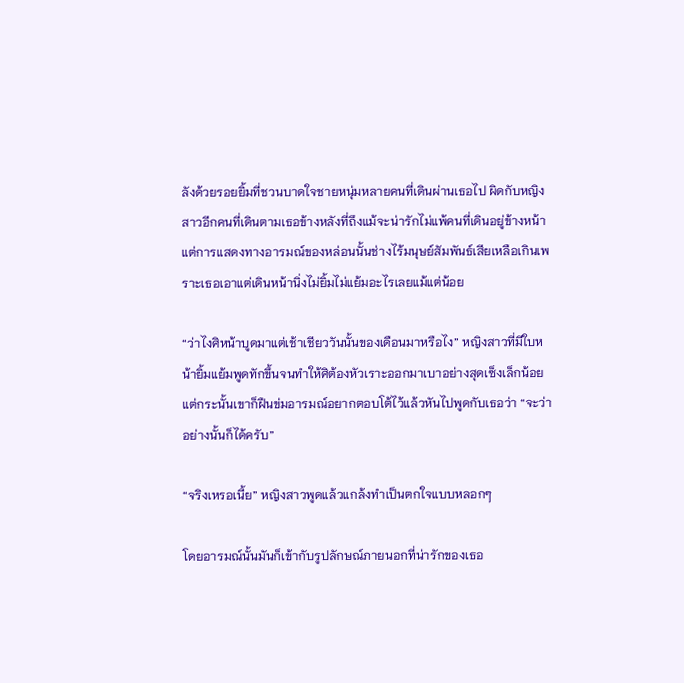ลังด้วยรอยยิ้มที่ชวนบาดใจชายหนุ่มหลายคนที่เดินผ่านเธอไป ผิดกับหญิงสาวอีกคนที่เดินตามเธอข้างหลังที่ถึงแม้จะน่ารักไม่แพ้คนที่เดินอยู่ข้างหน้า แต่การแสดงทางอารมณ์ของหล่อนนั้นช่างไร้มนุษย์สัมพันธ์เสียเหลือเกินเพราะเธอเอาแต่เดินหน้านิ่งไม่ยิ้มไม่แย้มอะไรเลยแม้แต่น้อย

“ว่าไงศิหน้าบูดมาแต่เช้าเชียววันนั้นของเดือนมาหรือไง” หญิงสาวที่มีใบหน้ายิ้มแย้มพูดทักขึ้นจนทำให้ศิต้องหัวเราะออกมาเบาอย่างสุดเซ็งเล็กน้อย แต่กระนั้นเขาก็ฝืนข่มอารมณ์อยากตอบโต้ไว้แล้วหันไปพูดกับเธอว่า “จะว่าอย่างนั้นก็ได้ครับ”

“จริงเหรอเนี้ย” หญิงสาวพูดแล้วแกล้งทำเป็นตกใจแบบหลอกๆ

โดยอารมณ์นั้นมันก็เข้ากับรูปลักษณ์ภายนอกที่น่ารักของเธอ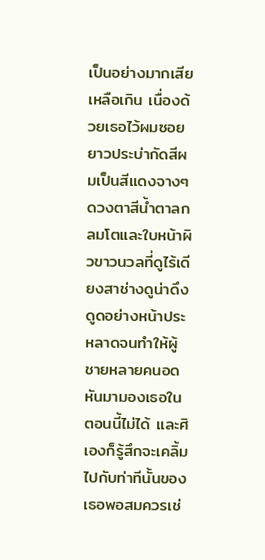เป็นอย่างมากเสียเหลือเกิน เนื่องด้วยเธอไว้ผมซอยยาวประบ่ากัดสีผมเป็นสีแดงจางๆ ดวงตาสีน้ำตาลกลมโตและใบหน้าผิวขาวนวลที่ดูไร้เดียงสาช่างดูน่าดึงดูดอย่างหน้าประหลาดจนทำให้ผู้ชายหลายคนอดหันมามองเธอในตอนนี้ไม่ได้ และศิเองก็รู้สึกจะเคลิ้มไปกับท่าทีนั้นของเธอพอสมควรเช่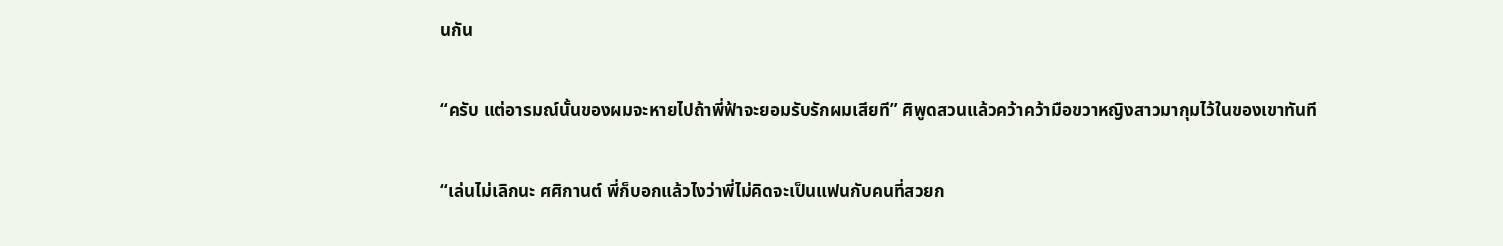นกัน

“ครับ แต่อารมณ์นั้นของผมจะหายไปถ้าพี่ฟ้าจะยอมรับรักผมเสียที” ศิพูดสวนแล้วคว้าคว้ามือขวาหญิงสาวมากุมไว้ในของเขาทันที

“เล่นไม่เลิกนะ ศศิกานต์ พี่ก็บอกแล้วไงว่าพี่ไม่คิดจะเป็นแฟนกับคนที่สวยก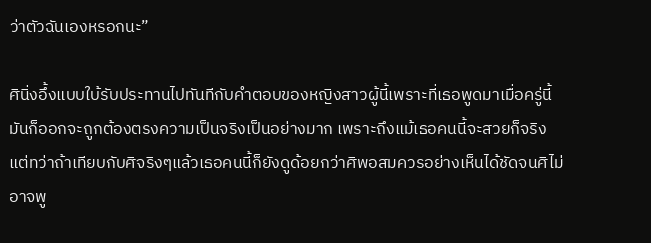ว่าตัวฉันเองหรอกนะ”

ศินิ่งอึ้งแบบใบ้รับประทานไปทันทีกับคำตอบของหญิงสาวผู้นี้เพราะที่เธอพูดมาเมื่อครู่นี้มันก็ออกจะถูกต้องตรงความเป็นจริงเป็นอย่างมาก เพราะถึงแม้เธอคนนี้จะสวยก็จริงแต่ทว่าถ้าเทียบกับศิจริงๆแล้วเธอคนนี้ก็ยังดูด้อยกว่าศิพอสมควรอย่างเห็นได้ชัดจนศิไม่อาจพู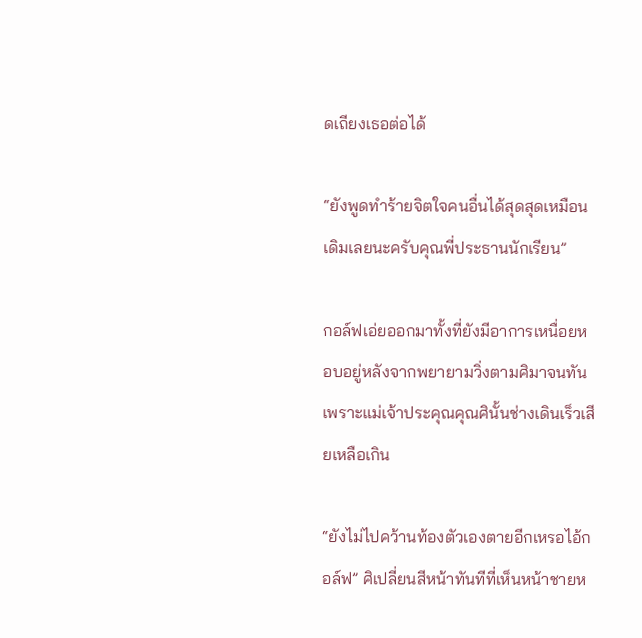ดเถียงเธอต่อได้

“ยังพูดทำร้ายจิตใจคนอื่นได้สุดสุดเหมือนเดิมเลยนะครับคุณพี่ประธานนักเรียน”

กอล์ฟเอ่ยออกมาทั้งที่ยังมีอาการเหนื่อยหอบอยู่หลังจากพยายามวิ่งตามศิมาจนทันเพราะแม่เจ้าประคุณคุณศินั้นช่างเดินเร็วเสียเหลือเกิน

“ยังไม่ไปคว้านท้องตัวเองตายอีกเหรอไอ้กอล์ฟ” ศิเปลี่ยนสีหน้าทันทีที่เห็นหน้าชายห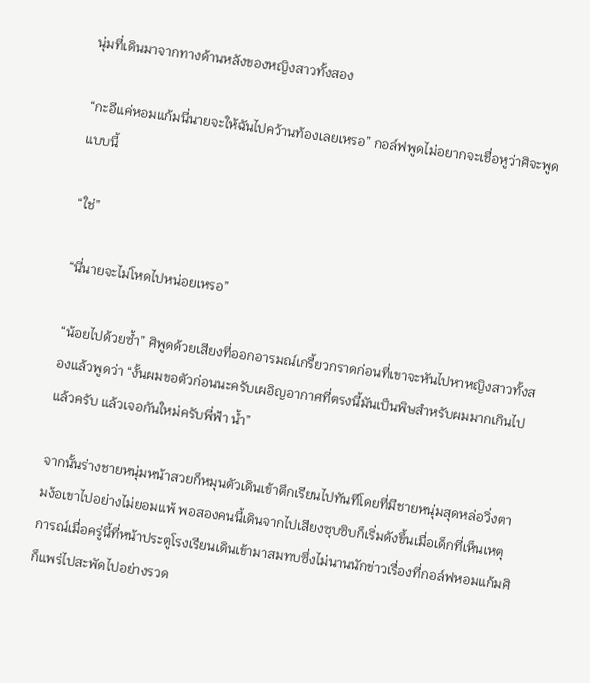นุ่มที่เดินมาจากทางด้านหลังของหญิงสาวทั้งสอง

“กะอีแค่หอมแก้มนี่นายจะให้ฉันไปคว้านท้องเลยเหรอ” กอล์ฟพูดไม่อยากจะเชื่อหูว่าศิจะพูดแบบนี้

“ใช่”

“นี่นายจะไม่โหดไปหน่อยเหรอ”

“น้อยไปด้วยซ้ำ” ศิพูดด้วยเสียงที่ออกอารมณ์เกรี้ยวกราดก่อนที่เขาจะหันไปหาหญิงสาวทั้งสองแล้วพูดว่า “งั้นผมขอตัวก่อนนะครับเผอิญอากาศที่ตรงนี้มันเป็นพิษสำหรับผมมากเกินไปแล้วครับ แล้วเจอกันใหม่ครับพี่ฟ้า น้ำ”

จากนั้นร่างชายหนุ่มหน้าสวยก็หมุนตัวเดินเข้าตึกเรียนไปทันทีโดยที่มีชายหนุ่มสุดหล่อวิ่งตามง้อเขาไปอย่างไม่ยอมแพ้ พอสองคนนี้เดินจากไปเสียงซุบซิบก็เริ่มดังขึ้นเมื่อเด็กที่เห็นเหตุการณ์เมื่อครู่นี้ที่หน้าประตูโรงเรียนเดินเข้ามาสมทบซึ่งไม่นานนักข่าวเรื่องที่กอล์ฟหอมแก้มศิก็แพร่ไปสะพัดไปอย่างรวด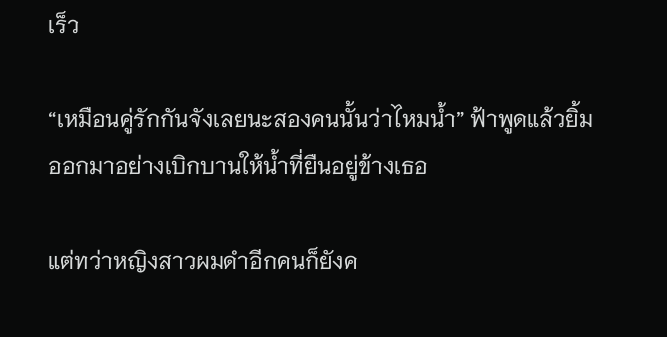เร็ว

“เหมือนคู่รักกันจังเลยนะสองคนนั้นว่าไหมน้ำ” ฟ้าพูดแล้วยิ้มออกมาอย่างเบิกบานให้น้ำที่ยืนอยู่ข้างเธอ

แต่ทว่าหญิงสาวผมดำอีกคนก็ยังค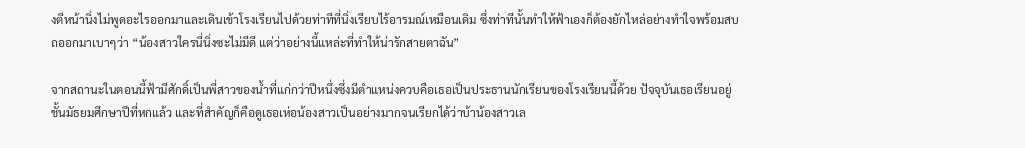งตีหน้านิ่งไม่พูดอะไรออกมาและเดินเข้าโรงเรียนไปด้วยท่าทีที่นิ่งเรียบไร้อารมณ์เหมือนเดิม ซึ่งท่าทีนั้นทำให้ฟ้าเองก็ต้องยักไหล่อย่างทำใจพร้อมสบถออกมาเบาๆว่า “น้องสาวใครนี่นิ่งซะไม่มีดี แต่ว่าอย่างนี้แหล่ะที่ทำให้น่ารักสายตาฉัน”

จากสถานะในตอนนี้ฟ้ามีศักดิ์เป็นพี่สาวของน้ำที่แก่กว่าปีหนึ่งซึ่งมีตำแหน่งควบคือเธอเป็นประธานนักเรียนของโรงเรียนนี้ด้วย ปัจจุบันเธอเรียนอยู่ชั้นมัธยมศึกษาปีที่หกแล้ว และที่สำคัญก็คือดูเธอเห่อน้องสาวเป็นอย่างมากจนเรียกได้ว่าบ้าน้องสาวเล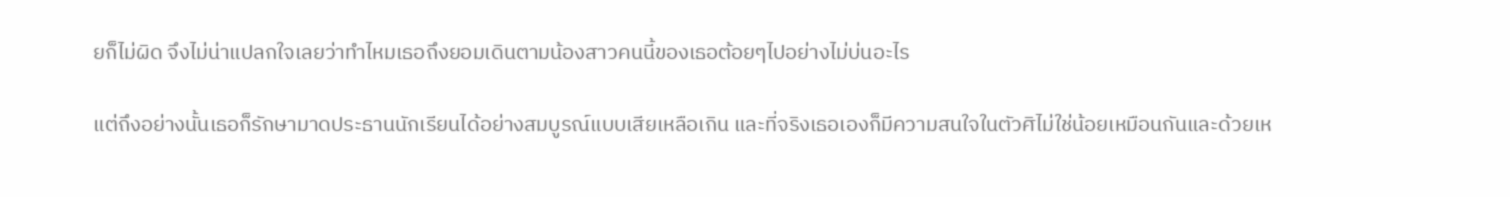ยก็ไม่ผิด จึงไม่น่าแปลกใจเลยว่าทำไหมเธอถึงยอมเดินตามน้องสาวคนนี้ของเธอต้อยๆไปอย่างไม่บ่นอะไร

แต่ถึงอย่างนั้นเธอก็รักษามาดประธานนักเรียนได้อย่างสมบูรณ์แบบเสียเหลือเกิน และที่จริงเธอเองก็มีความสนใจในตัวศิไม่ใช่น้อยเหมือนกันและด้วยเห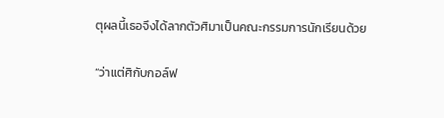ตุผลนี้เธอจึงได้ลากตัวศิมาเป็นคณะกรรมการนักเรียนด้วย

“ว่าแต่ศิกับกอล์ฟ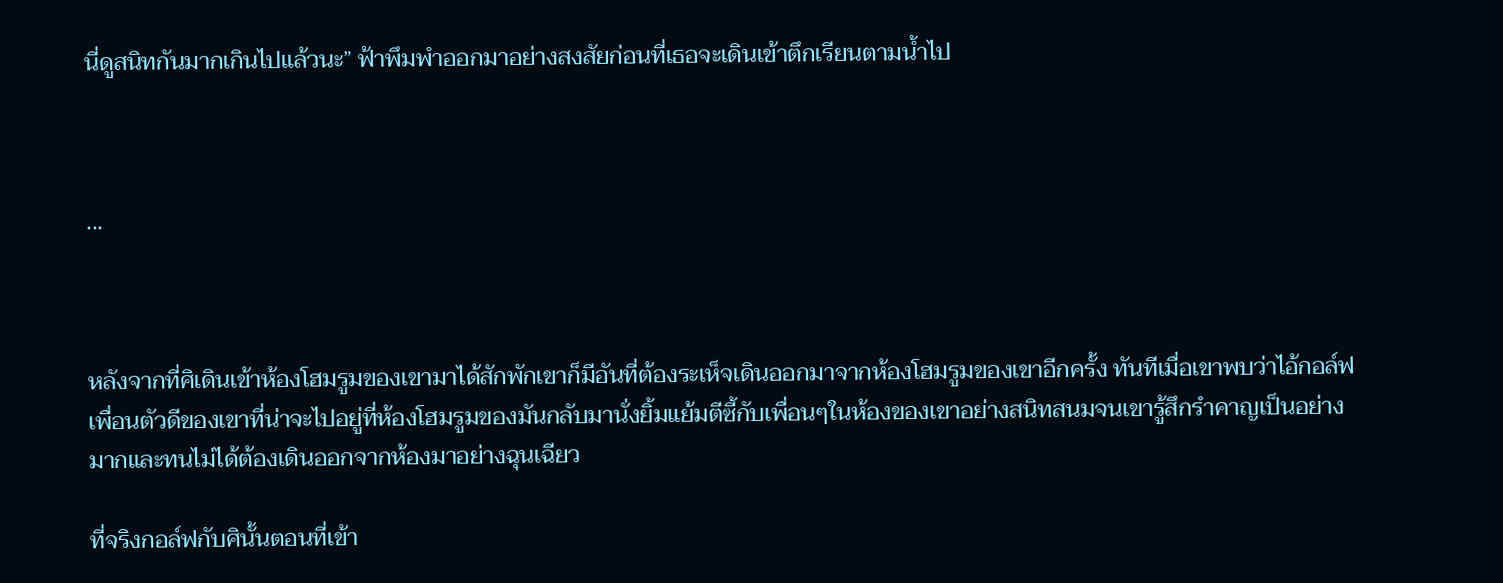นี่ดูสนิทกันมากเกินไปแล้วนะ” ฟ้าพึมพำออกมาอย่างสงสัยก่อนที่เธอจะเดินเข้าตึกเรียนตามน้ำไป



...



หลังจากที่ศิเดินเข้าห้องโฮมรูมของเขามาได้สักพักเขาก็มีอันที่ต้องระเห็จเดินออกมาจากห้องโฮมรูมของเขาอีกครั้ง ทันทีเมื่อเขาพบว่าไอ้กอล์ฟเพื่อนตัวดีของเขาที่น่าจะไปอยู่ที่ห้องโฮมรูมของมันกลับมานั่งยิ้มแย้มตีซี้กับเพื่อนๆในห้องของเขาอย่างสนิทสนมจนเขารู้สึกรำคาญเป็นอย่างมากและทนไม่ได้ต้องเดินออกจากห้องมาอย่างฉุนเฉียว

ที่จริงกอล์ฟกับศินั้นตอนที่เข้า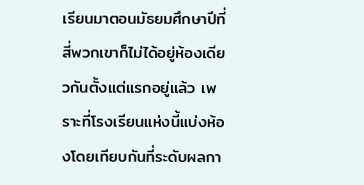เรียนมาตอนมัธยมศึกษาปีที่สี่พวกเขาก็ไม่ได้อยู่ห้องเดียวกันตั้งแต่แรกอยู่แล้ว เพราะที่โรงเรียนแห่งนี้แบ่งห้องโดยเทียบกันที่ระดับผลกา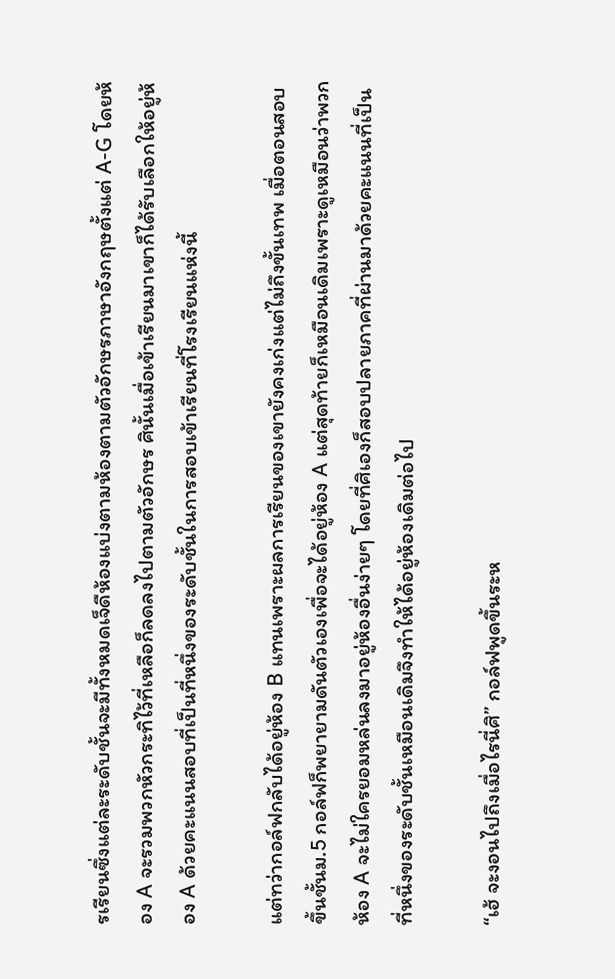รเรียนซึ่งแต่ละระดับชั้นจะมีทั้งหมดเจ็ดืห้องแบ่งตามห้องตามตัวอักษรภาษาอังกฤษตั้งแต่ A-G โดยห้อง A จะรวมพวกหัวกระทิไว้ที่เหลือก็ลดลงไปตามตัวอักษร ศินั้นเมื่อเข้าเรียนมาเขาก็ได้รับเลือกให้อยู่ห้อง A ด้วยคะแนนสอบที่เป็นที่หนึ่งของระดับชั้นในการสอบเข้าเรียนที่โรงเรียนแห่งนี้

แต่ทว่ากอล์ฟกลับได้อยู่ห้อง B แทนเพราะผลการเรียนของเขายังคงเก่งแต่ไม่ถึงขั้นเทพ เมื่อตอนสอบขึ้นชั้นม.5 กอล์ฟก็พยายามดันตัวเองเพื่อจะได้อยู่ห้อง A แต่สุดท้ายก็เหมือนเดิมเพราะดูเหมือนว่าพวกห้อง A จะไม่ใครยอมหล่นลงมาอยู่ห้องอื่นง่ายๆ โดยที่ศิเองก็สอบปลายภาคที่ผ่านมาด้วยคะแนนที่เป็นที่หนึ่งของระดับชั้นเหมือนเดิมจึงทำให้ได้อยู่ห้องเดิมต่อไป

“เฮ้ จะงอนไปถึงเมื่อไรนี่ศิ” กอล์ฟพูดขึ้นระห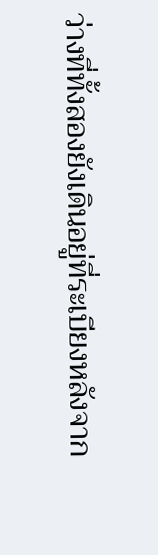ว่างที่ทั้งสองยังเดินอยู่ที่ระเบียงหลังจาก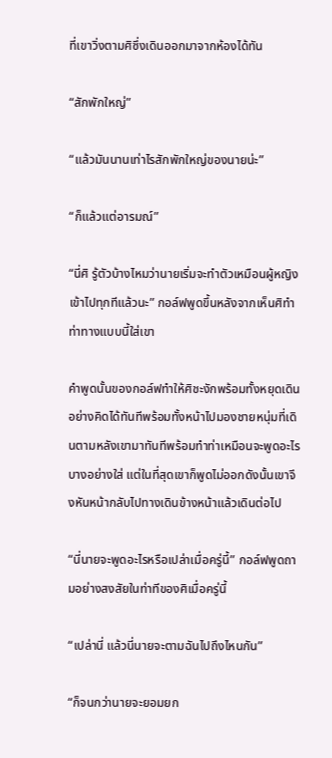ที่เขาวิ่งตามศิซึ่งเดินออกมาจากห้องได้ทัน

“สักพักใหญ่”

“แล้วมันนานเท่าไรสักพักใหญ่ของนายน่ะ”

“ก็แล้วแต่อารมณ์”

“นี่ศิ รู้ตัวบ้างไหมว่านายเริ่มจะทำตัวเหมือนผู้หญิงเข้าไปทุกทีแล้วนะ” กอล์ฟพูดขึ้นหลังจากเห็นศิทำท่าทางแบบนี้ใส่เขา

คำพูดนั้นของกอล์ฟทำให้ศิชะงักพร้อมทั้งหยุดเดินอย่างคิดได้ทันทีพร้อมทั้งหน้าไปมองชายหนุ่มที่เดินตามหลังเขามาทันทีพร้อมทำท่าเหมือนจะพูดอะไรบางอย่างใส่ แต่ในที่สุดเขาก็พูดไม่ออกดังนั้นเขาจึงหันหน้ากลับไปทางเดินข้างหน้าแล้วเดินต่อไป

“นี่นายจะพูดอะไรหรือเปล่าเมื่อครู่นี้” กอล์ฟพูดถามอย่างสงสัยในท่าทีของศิเมื่อครู่นี้

“เปล่านี่ แล้วนี่นายจะตามฉันไปถึงไหนกัน”

“ก็จนกว่านายจะยอมยก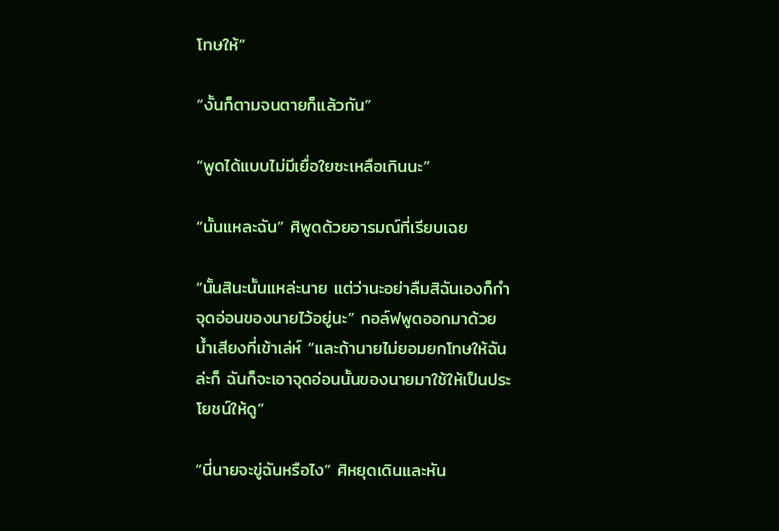โทษให้”

“งั้นก็ตามจนตายก็แล้วกัน”

“พูดได้แบบไม่มีเยื่อใยซะเหลือเกินนะ”

“นั้นแหละฉัน” ศิพูดด้วยอารมณ์ที่เรียบเฉย

“นั้นสินะนั้นแหล่ะนาย แต่ว่านะอย่าลืมสิฉันเองก็กำจุดอ่อนของนายไว้อยู่นะ” กอล์ฟพูดออกมาด้วยน้ำเสียงที่เข้าเล่ห์ “และถ้านายไม่ยอมยกโทษให้ฉันล่ะก็ ฉันก็จะเอาจุดอ่อนนั้นของนายมาใช้ให้เป็นประโยชน์ให้ดู”

“นี่นายจะขู่ฉันหรือไง” ศิหยุดเดินและหัน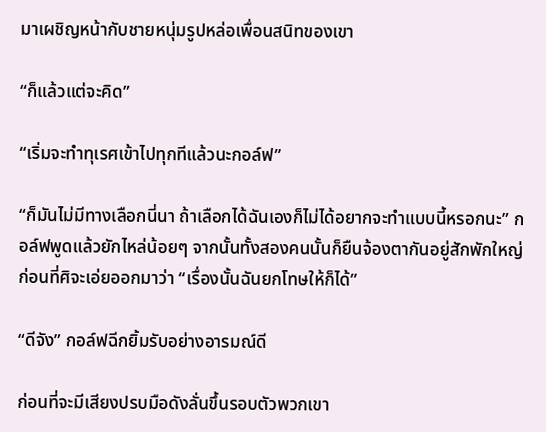มาเผชิญหน้ากับชายหนุ่มรูปหล่อเพื่อนสนิทของเขา

“ก็แล้วแต่จะคิด”

“เริ่มจะทำทุเรศเข้าไปทุกทีแล้วนะกอล์ฟ”

“ก็มันไม่มีทางเลือกนี่นา ถ้าเลือกได้ฉันเองก็ไม่ได้อยากจะทำแบบนี้หรอกนะ” กอล์ฟพูดแล้วยักไหล่น้อยๆ จากนั้นทั้งสองคนนั้นก็ยืนจ้องตากันอยู่สักพักใหญ่ก่อนที่ศิจะเอ่ยออกมาว่า “เรื่องนั้นฉันยกโทษให้ก็ได้”

“ดีจัง” กอล์ฟฉีกยิ้มรับอย่างอารมณ์ดี

ก่อนที่จะมีเสียงปรบมือดังลั่นขึ้นรอบตัวพวกเขา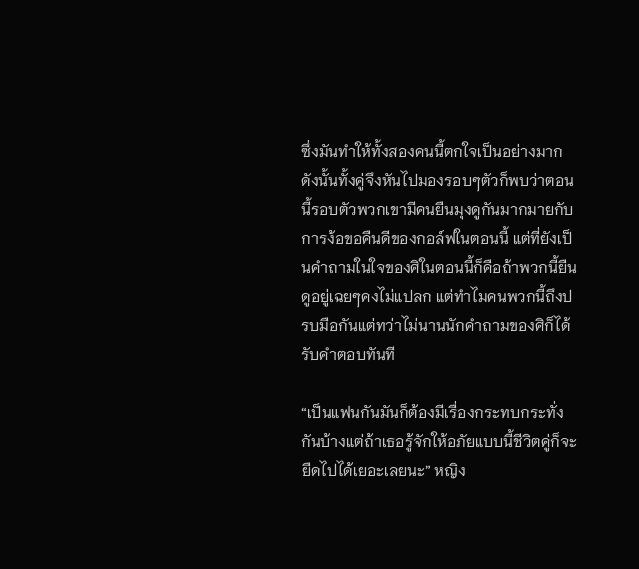ซึ่งมันทำให้ทั้งสองคนนี้ตกใจเป็นอย่างมากดังนั้นทั้งคู่จึงหันไปมองรอบๆตัวก็พบว่าตอนนี้รอบตัวพวกเขามีคนยืนมุงดูกันมากมายกับการง้อขอคืนดีของกอล์ฟในตอนนี้ แต่ที่ยังเป็นคำถามในใจของศิในตอนนี้ก็คือถ้าพวกนี้ยืนดูอยู่เฉยๆคงไม่แปลก แต่ทำไมคนพวกนี้ถึงปรบมือกันแต่ทว่าไม่นานนักคำถามของศิก็ได้รับคำตอบทันที

“เป็นแฟนกันมันก็ต้องมีเรื่องกระทบกระทั่งกันบ้างแต่ถ้าเธอรู้จักให้อภัยแบบนี้ชีวิตคู่ก็จะยืดไปได้เยอะเลยนะ” หญิง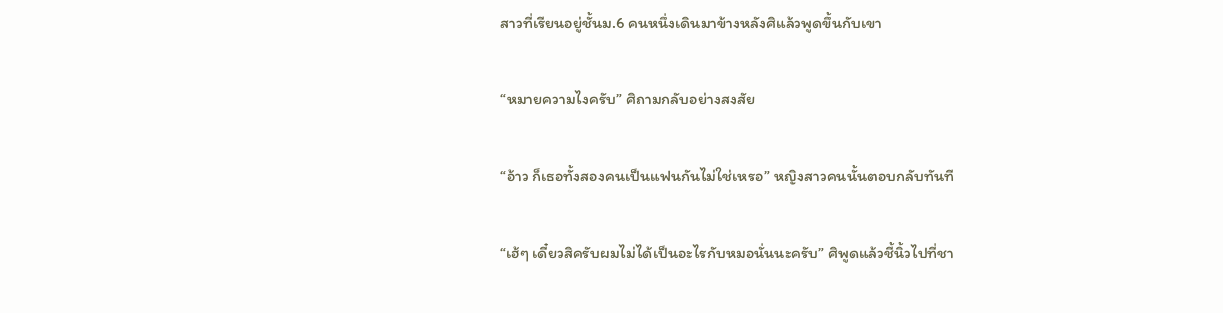สาวที่เรียนอยู่ชั้นม.6 คนหนึ่งเดินมาข้างหลังศิแล้วพูดขึ้นกับเขา

“หมายความไงครับ” ศิถามกลับอย่างสงสัย

“อ้าว ก็เธอทั้งสองคนเป็นแฟนกันไม่ใช่เหรอ” หญิงสาวคนนั้นตอบกลับทันที

“เฮ้ๆ เดี๋ยวสิครับผมไม่ได้เป็นอะไรกับหมอนั่นนะครับ” ศิพูดแล้วชี้นิ้วไปที่ชา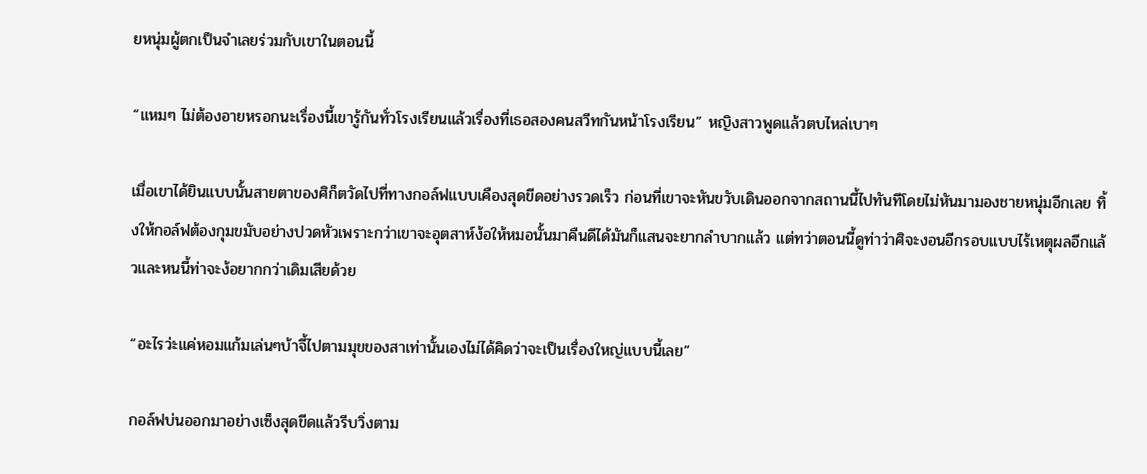ยหนุ่มผู้ตกเป็นจำเลยร่วมกับเขาในตอนนี้

“แหมๆ ไม่ต้องอายหรอกนะเรื่องนี้เขารู้กันทั่วโรงเรียนแล้วเรื่องที่เธอสองคนสวีทกันหน้าโรงเรียน” หญิงสาวพูดแล้วตบไหล่เบาๆ

เมื่อเขาได้ยินแบบนั้นสายตาของศิก็ตวัดไปที่ทางกอล์ฟแบบเคืองสุดขีดอย่างรวดเร็ว ก่อนที่เขาจะหันขวับเดินออกจากสถานนี้ไปทันทีโดยไม่หันมามองชายหนุ่มอีกเลย ทิ้งให้กอล์ฟต้องกุมขมับอย่างปวดหัวเพราะกว่าเขาจะอุตสาห์ง้อให้หมอนั้นมาคืนดีได้มันก็แสนจะยากลำบากแล้ว แต่ทว่าตอนนี้ดูท่าว่าศิจะงอนอีกรอบแบบไร้เหตุผลอีกแล้วและหนนี้ท่าจะง้อยากกว่าเดิมเสียด้วย

“อะไรว่ะแค่หอมแก้มเล่นๆบ้าจี้ไปตามมุขของสาเท่านั้นเองไม่ได้คิดว่าจะเป็นเรื่องใหญ่แบบนี้เลย”

กอล์ฟบ่นออกมาอย่างเซ็งสุดขีดแล้วรีบวิ่งตาม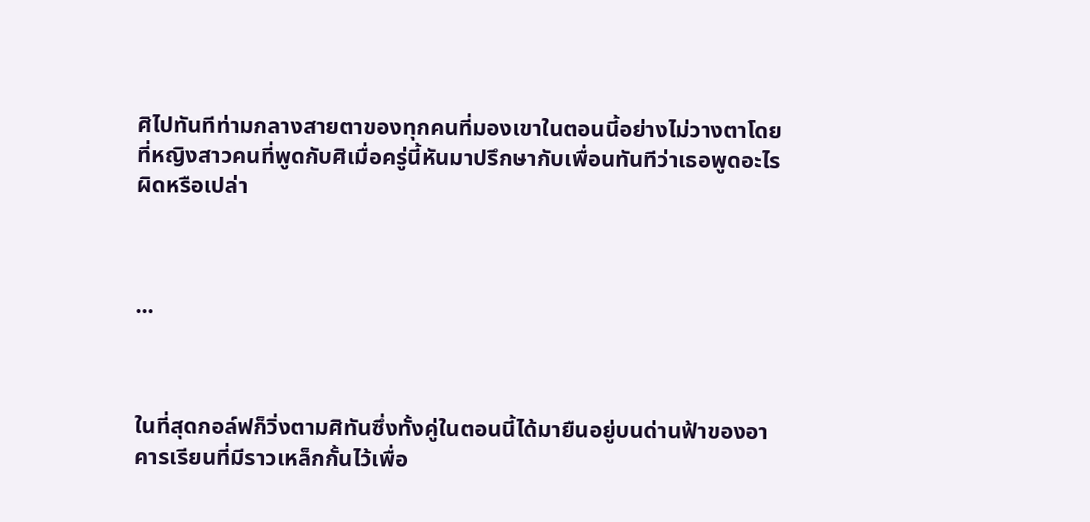ศิไปทันทีท่ามกลางสายตาของทุกคนที่มองเขาในตอนนี้อย่างไม่วางตาโดยที่หญิงสาวคนที่พูดกับศิเมื่อครู่นี้หันมาปรึกษากับเพื่อนทันทีว่าเธอพูดอะไรผิดหรือเปล่า



...



ในที่สุดกอล์ฟก็วิ่งตามศิทันซึ่งทั้งคู่ในตอนนี้ได้มายืนอยู่บนด่านฟ้าของอาคารเรียนที่มีราวเหล็กกั้นไว้เพื่อ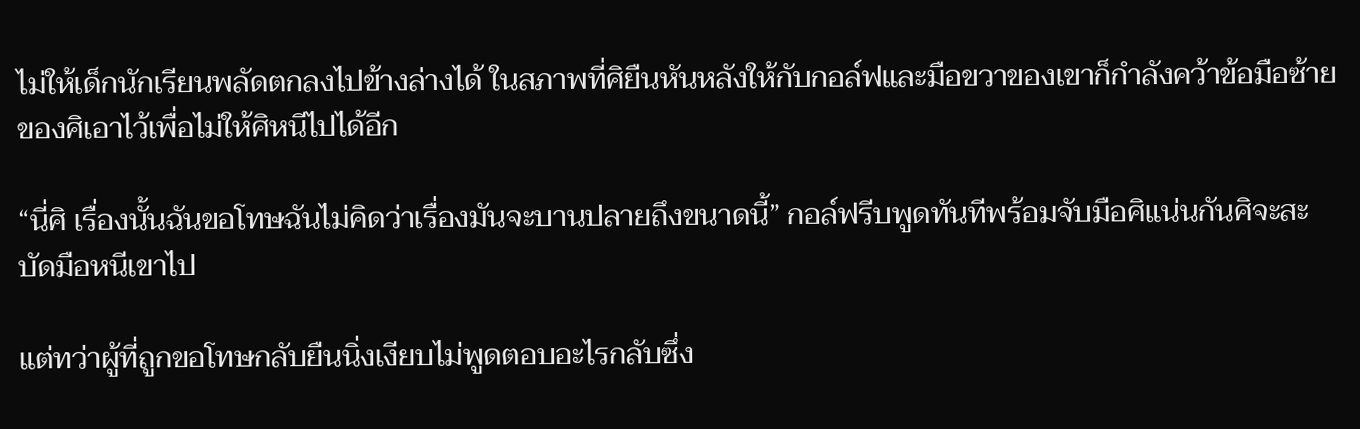ไม่ให้เด็กนักเรียนพลัดตกลงไปข้างล่างได้ ในสภาพที่ศิยืนหันหลังให้กับกอล์ฟและมือขวาของเขาก็กำลังคว้าข้อมือซ้ายของศิเอาไว้เพื่อไม่ให้ศิหนีไปได้อีก

“นี่ศิ เรื่องนั้นฉันขอโทษฉันไม่คิดว่าเรื่องมันจะบานปลายถึงขนาดนี้” กอล์ฟรีบพูดทันทีพร้อมจับมือศิแน่นกันศิจะสะบัดมือหนีเขาไป

แต่ทว่าผู้ที่ถูกขอโทษกลับยืนนิ่งเงียบไม่พูดตอบอะไรกลับซึ่ง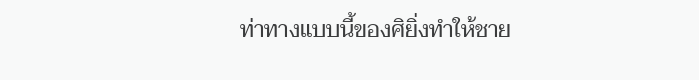ท่าทางแบบนี้ของศิยิ่งทำให้ชาย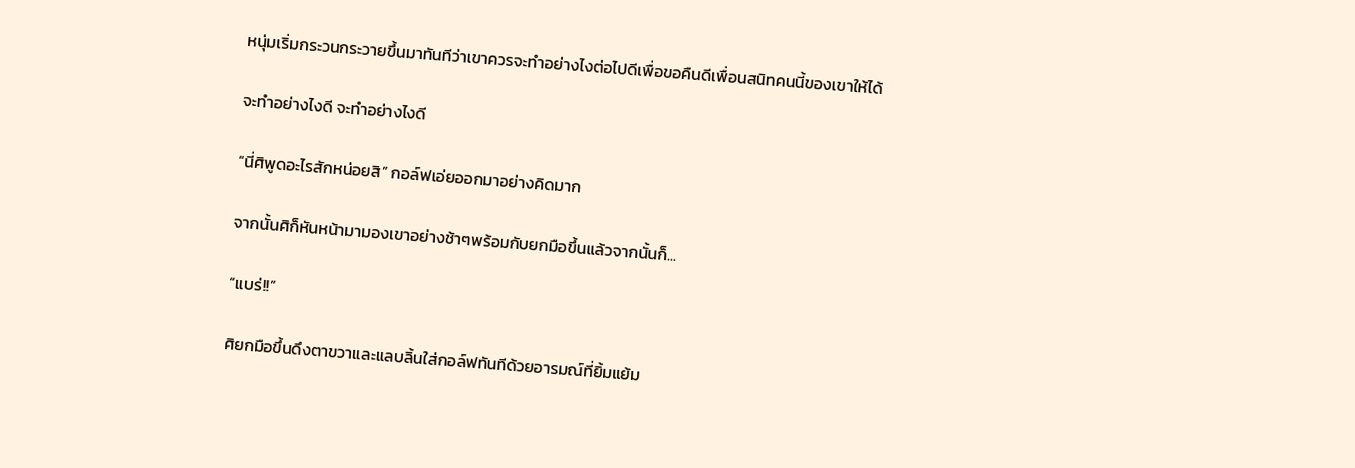หนุ่มเริ่มกระวนกระวายขึ้นมาทันทีว่าเขาควรจะทำอย่างไงต่อไปดีเพื่อขอคืนดีเพื่อนสนิทคนนี้ของเขาให้ได้

จะทำอย่างไงดี จะทำอย่างไงดี

“นี่ศิพูดอะไรสักหน่อยสิ” กอล์ฟเอ่ยออกมาอย่างคิดมาก

จากนั้นศิก็หันหน้ามามองเขาอย่างช้าๆพร้อมกับยกมือขึ้นแล้วจากนั้นก็...

“แบร่!!”

ศิยกมือขึ้นดึงตาขวาและแลบลิ้นใส่กอล์ฟทันทีด้วยอารมณ์ที่ยิ้มแย้ม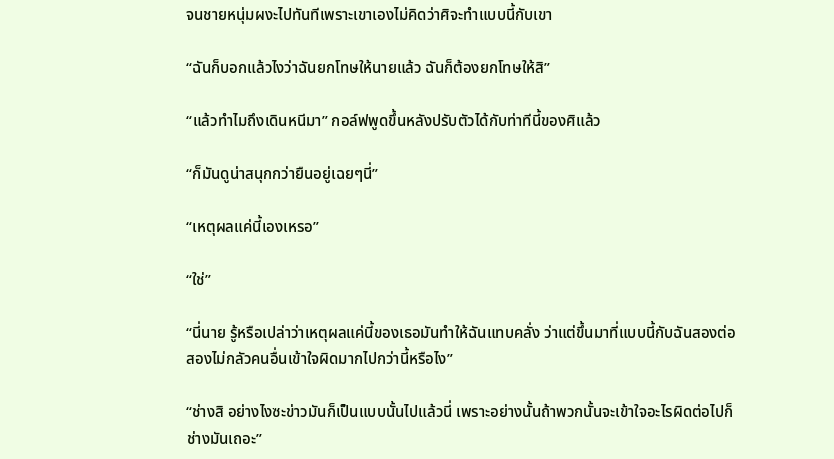จนชายหนุ่มผงะไปทันทีเพราะเขาเองไม่คิดว่าศิจะทำแบบนี้กับเขา

“ฉันก็บอกแล้วไงว่าฉันยกโทษให้นายแล้ว ฉันก็ต้องยกโทษให้สิ”

“แล้วทำไมถึงเดินหนีมา” กอล์ฟพูดขึ้นหลังปรับตัวได้กับท่าทีนี้ของศิแล้ว

“ก็มันดูน่าสนุกกว่ายืนอยู่เฉยๆนี่”

“เหตุผลแค่นี้เองเหรอ”

“ใช่”

“นี่นาย รู้หรือเปล่าว่าเหตุผลแค่นี้ของเธอมันทำให้ฉันแทบคลั่ง ว่าแต่ขึ้นมาที่แบบนี้กับฉันสองต่อสองไม่กลัวคนอื่นเข้าใจผิดมากไปกว่านี้หรือไง”

“ช่างสิ อย่างไงซะข่าวมันก็เป็นแบบนั้นไปแล้วนี่ เพราะอย่างนั้นถ้าพวกนั้นจะเข้าใจอะไรผิดต่อไปก็ช่างมันเถอะ”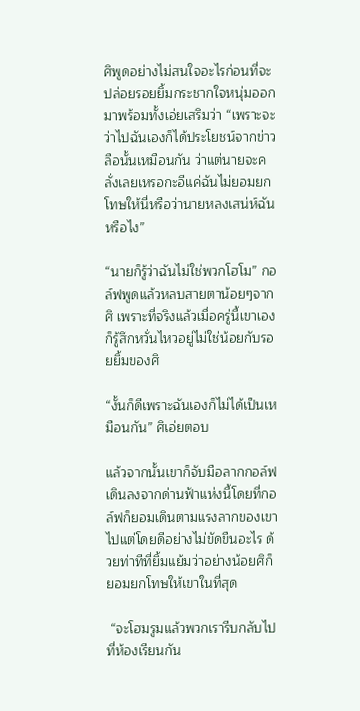ศิพูดอย่างไม่สนใจอะไรก่อนที่จะปล่อยรอยยิ้มกระชากใจหนุ่มออกมาพร้อมทั้งเอ่ยเสริมว่า “เพราะจะว่าไปฉันเองก็ได้ประโยชน์จากข่าวลือนั้นเหมือนกัน ว่าแต่นายจะคลั่งเลยเหรอกะอีแค่ฉันไม่ยอมยกโทษให้นี่หรือว่านายหลงเสน่ห์ฉันหรือไง”

“นายก็รู้ว่าฉันไม่ใช่พวกโฮโม” กอล์ฟพูดแล้วหลบสายตาน้อยๆจากศิ เพราะที่จริงแล้วเมื่อครู่นี้เขาเองก็รู้สึกหวั่นไหวอยู่ไม่ใช่น้อยกับรอยยิ้มของศิ

“งั้นก็ดีเพราะฉันเองก็ไม่ได้เป็นเหมือนกัน” ศิเอ่ยตอบ

แล้วจากนั้นเขาก็จับมือลากกอล์ฟเดินลงจากด่านฟ้าแห่งนี้โดยที่กอล์ฟก็ยอมเดินตามแรงลากของเขาไปแต่โดยดีอย่างไม่ขัดขืนอะไร ด้วยท่าทีที่ยิ้มแย้มว่าอย่างน้อยศิก็ยอมยกโทษให้เขาในที่สุด

 “จะโฮมรูมแล้วพวกเรารีบกลับไปที่ห้องเรียนกัน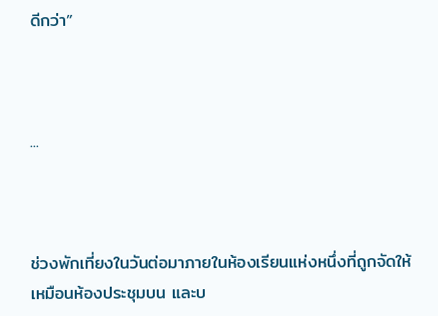ดีกว่า”



...



ช่วงพักเที่ยงในวันต่อมาภายในห้องเรียนแห่งหนึ่งที่ถูกจัดให้เหมือนห้องประชุมบน และบ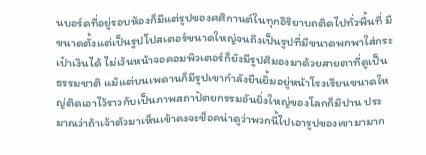นบอร์ดที่อยู่รอบห้องก็มีแต่รูปของศศิกานต์ในทุกอิริยาบถติดไปทั่วพื้นที่ มีขนาดตั้งแต่เป็นรูปโปสเตอร์ขนาดใหญ่จนถึงเป็นรูปที่มีขนาดพกพาใส่กระเป๋าเงินได้ ไม่เว้นหน้าจอคอมพิวเตอร์ก็ยังมีรูปศิมองมาด้วยสายตาที่ดูเป็นธรรมชาติ แม้แต่บนเพดานก็มีรูปเขากำลังยืนยิ้มอยู่หน้าโรงเรียนขนาดใหญ่ติดเอาไว้ราวกับเป็นภาพสถาปัตยกรรมอันยิ่งใหญ่ของโลกก็มิปาน ประมาณว่าถ้าเจ้าตัวมาเห็นเข้าคงจะช็อคน่าดูว่าพวกนี้ไปเอารูปของเขามามาก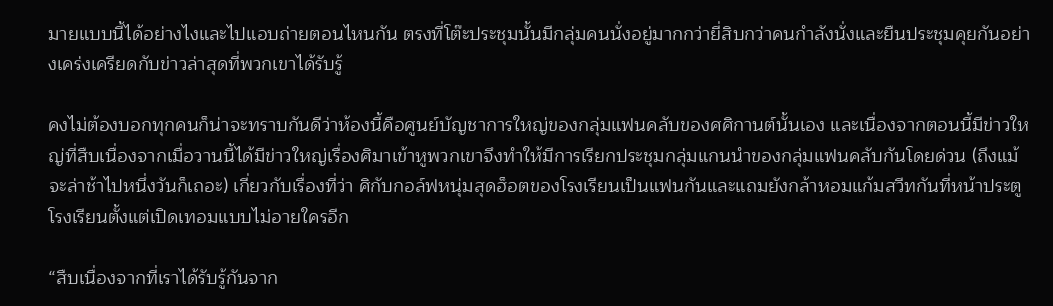มายแบบนี้ได้อย่างไงและไปแอบถ่ายตอนไหนกัน ตรงที่โต๊ะประชุมนั้นมีกลุ่มคนนั่งอยู่มากกว่ายี่สิบกว่าคนกำลังนั่งและยืนประชุมคุยกันอย่างเคร่งเครียดกับข่าวล่าสุดที่พวกเขาได้รับรู้

คงไม่ต้องบอกทุกคนก็น่าจะทราบกันดีว่าห้องนี้คือศูนย์บัญชาการใหญ่ของกลุ่มแฟนคลับของศศิกานต์นั้นเอง และเนื่องจากตอนนี้มีข่าวใหญ่ที่สืบเนื่องจากเมื่อวานนี้ได้มีข่าวใหญ่เรื่องศิมาเข้าหูพวกเขาจึงทำให้มีการเรียกประชุมกลุ่มแกนนำของกลุ่มแฟนคลับกันโดยด่วน (ถึงแม้จะล่าช้าไปหนึ่งวันก็เถอะ) เกี่ยวกับเรื่องที่ว่า ศิกับกอล์ฟหนุ่มสุดฮ็อตของโรงเรียนเป็นแฟนกันและแถมยังกล้าหอมแก้มสวีทกันที่หน้าประตูโรงเรียนตั้งแต่เปิดเทอมแบบไม่อายใครอีก

“สืบเนื่องจากที่เราได้รับรู้กันจาก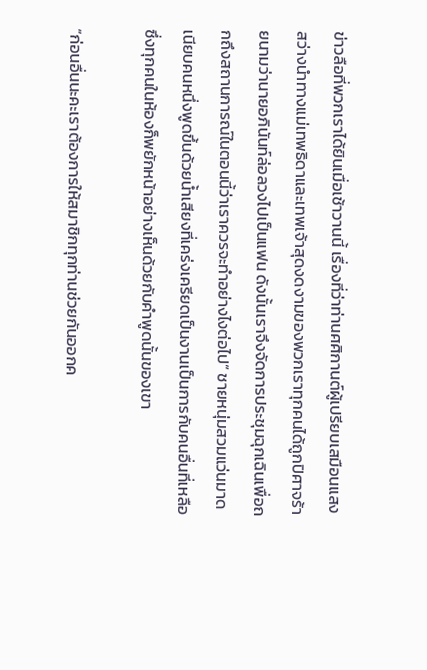ข่าวลือที่พวกเราได้ยินเมื่อเช้าวานนี้ เรื่องที่ว่าท่านศศิกานต์ผู้เปรียบเสมือนแสงสว่างนำทางแม่เทพธิดาและเทพเจ้าสุดงดงามของพวกเราทุกคนได้ถูกปิศาจร้ายนามว่านายอภินันท์ล่อลวงไปเป็นแฟน ดังนั้นเราจึงจัดการประชุมฉุกเฉินเพื่อถกถึงสถานการณ์ในตอนนี้ว่าเราควรจะทำอย่างไงต่อไป” ชายหนุ่มสวมแว่นมาดเนียบคนหนึ่งพูดขึ้นด้วยน้ำเสียงที่เคร่งเครียดเป็นงานเป็นการกับคนอื่นที่เหลือซึ่งทุกคนในห้องก็พยักหน้าอย่างเห็นด้วยกับคำพูดนั้นของเขา

“ก่อนอื่นนะคะเราต้องการให้สมาชิกทุกท่านช่วยกันออกค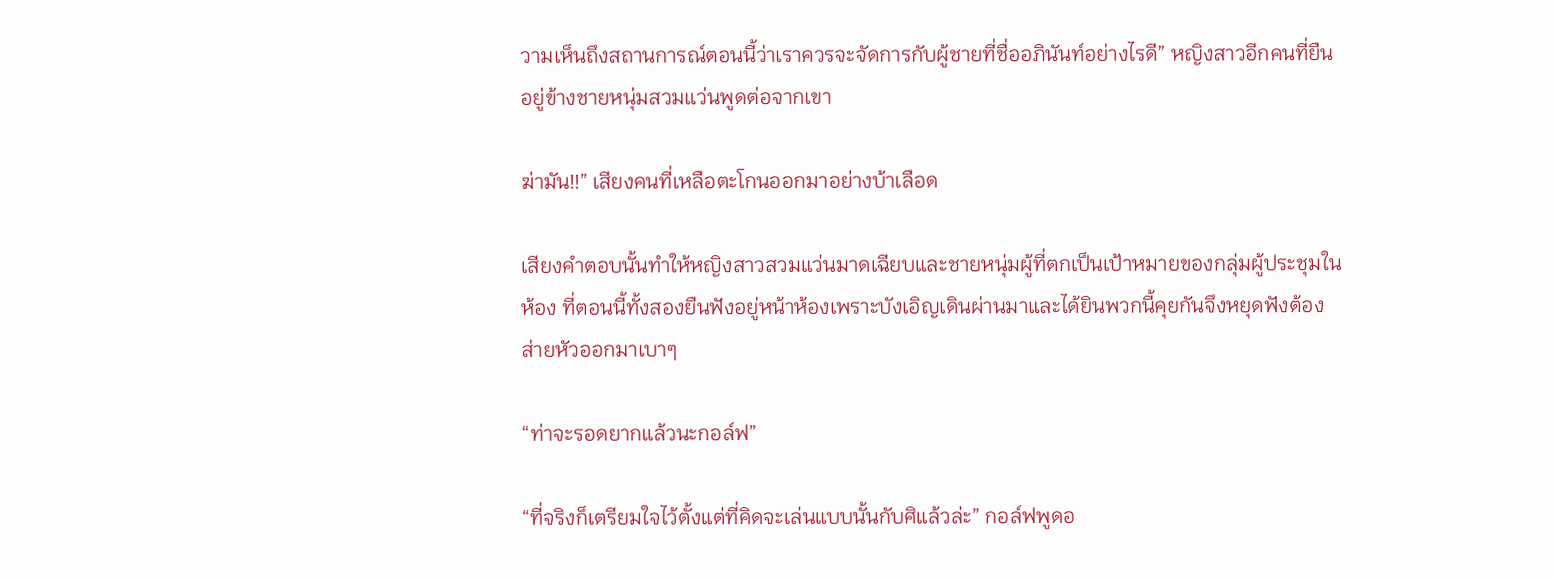วามเห็นถึงสถานการณ์ตอนนี้ว่าเราควรจะจัดการกับผู้ชายที่ชื่ออภินันท์อย่างไรดี” หญิงสาวอีกคนที่ยืนอยู่ข้างชายหนุ่มสวมแว่นพูดต่อจากเขา

ฆ่ามัน!!” เสียงคนที่เหลือตะโกนออกมาอย่างบ้าเลือด

เสียงคำตอบนั้นทำให้หญิงสาวสวมแว่นมาดเฉียบและชายหนุ่มผู้ที่ตกเป็นเป้าหมายของกลุ่มผู้ประชุมในห้อง ที่ตอนนี้ทั้งสองยืนฟังอยู่หน้าห้องเพราะบังเอิญเดินผ่านมาและได้ยินพวกนี้คุยกันจึงหยุดฟังต้องส่ายหัวออกมาเบาๆ

“ท่าจะรอดยากแล้วนะกอล์ฟ”

“ที่จริงก็เตรียมใจไว้ตั้งแต่ที่คิดจะเล่นแบบนั้นกับศิแล้วล่ะ” กอล์ฟพูดอ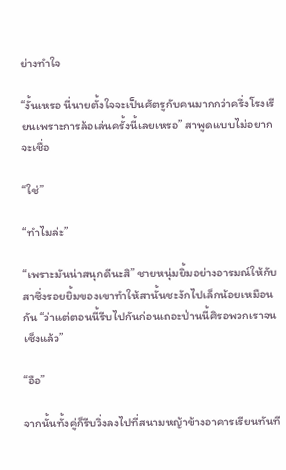ย่างทำใจ

“งั้นเหรอ นี่นายตั้งใจจะเป็นศัตรูกับคนมากกว่าครึ่งโรงเรียนเพราะการล้อเล่นครั้งนี้เลยเหรอ” สาพูดแบบไม่อยากจะเชื่อ

“ใช่”

“ทำไมล่ะ”

“เพราะมันน่าสนุกดีนะสิ” ชายหนุ่มยิ้มอย่างอารมณ์ให้กับสาซึ่งรอยยิ้มของเขาทำให้สานั้นชะงักไปเล็กน้อยเหมือนกัน “ว่าแต่ตอนนี้รีบไปกันก่อนเถอะป่านนี้ศิรอพวกเราจนเซ็งแล้ว”

“อือ”

จากนั้นทั้งคู่ก็รีบวิ่งลงไปที่สนามหญ้าข้างอาคารเรียนทันที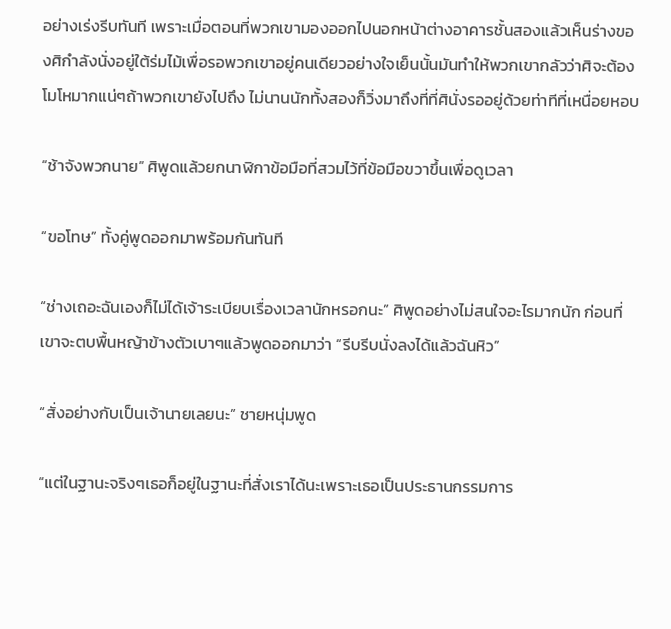อย่างเร่งรีบทันที เพราะเมื่อตอนที่พวกเขามองออกไปนอกหน้าต่างอาคารชั้นสองแล้วเห็นร่างของศิกำลังนั่งอยู่ใต้ร่มไม้เพื่อรอพวกเขาอยู่คนเดียวอย่างใจเย็นนั้นมันทำให้พวกเขากลัวว่าศิจะต้องโมโหมากแน่ๆถ้าพวกเขายังไปถึง ไม่นานนักทั้งสองก็วิ่งมาถึงที่ที่ศินั่งรออยู่ด้วยท่าทีที่เหนื่อยหอบ

“ช้าจังพวกนาย” ศิพูดแล้วยกนาฬิกาข้อมือที่สวมไว้ที่ข้อมือขวาขึ้นเพื่อดูเวลา

“ขอโทษ” ทั้งคู่พูดออกมาพร้อมกันทันที

“ช่างเถอะฉันเองก็ไม่ได้เจ้าระเบียบเรื่องเวลานักหรอกนะ” ศิพูดอย่างไม่สนใจอะไรมากนัก ก่อนที่เขาจะตบพื้นหญ้าข้างตัวเบาๆแล้วพูดออกมาว่า “รีบรีบนั่งลงได้แล้วฉันหิว”

“สั่งอย่างกับเป็นเจ้านายเลยนะ” ชายหนุ่มพูด

“แต่ในฐานะจริงๆเธอก็อยู่ในฐานะที่สั่งเราได้นะเพราะเธอเป็นประธานกรรมการ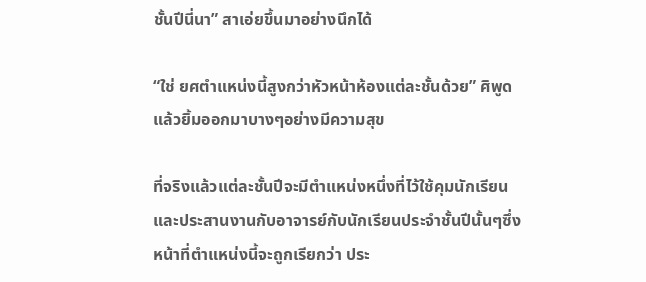ชั้นปีนี่นา” สาเอ่ยขึ้นมาอย่างนึกได้

“ใช่ ยศตำแหน่งนี้สูงกว่าหัวหน้าห้องแต่ละชั้นด้วย” ศิพูดแล้วยิ้มออกมาบางๆอย่างมีความสุข

ที่จริงแล้วแต่ละชั้นปีจะมีตำแหน่งหนึ่งที่ไว้ใช้คุมนักเรียนและประสานงานกับอาจารย์กับนักเรียนประจำชั้นปีนั้นๆซึ่งหน้าที่ตำแหน่งนี้จะถูกเรียกว่า ประ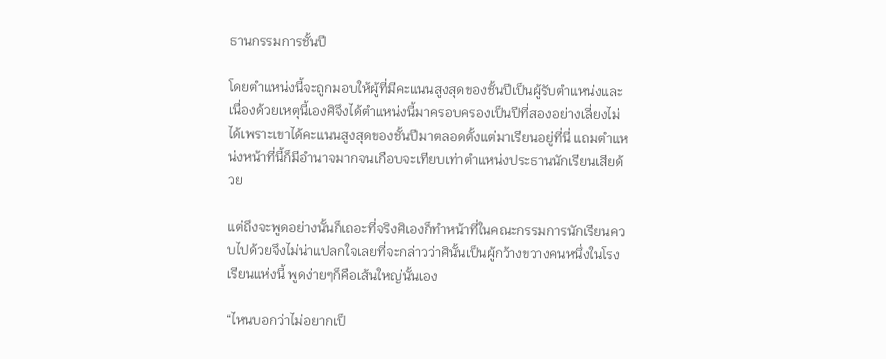ธานกรรมการชั้นปี

โดยตำแหน่งนี้จะถูกมอบให้ผู้ที่มีคะแนนสูงสุดของชั้นปีเป็นผู้รับตำแหน่งและเนื่องด้วยเหตุนี้เองศิจึงได้ตำแหน่งนี้มาครอบครองเป็นปีที่สองอย่างเลี่ยงไม่ได้เพราะเขาได้คะแนนสูงสุดของชั้นปีมาตลอดตั้งแต่มาเรียนอยู่ที่นี่ แถมตำแหน่งหน้าที่นี้ก็มีอำนาจมากจนเกือบจะเทียบเท่าตำแหน่งประธานนักเรียนเสียด้วย

แต่ถึงจะพูดอย่างนั้นก็เถอะที่จริงศิเองก็ทำหน้าที่ในคณะกรรมการนักเรียนควบไปด้วยจึงไม่น่าแปลกใจเลยที่จะกล่าวว่าศินั้นเป็นผู้กว้างขวางคนหนึ่งในโรงเรียนแห่งนี้ พูดง่ายๆก็คือเส้นใหญ่นั้นเอง

“ไหนบอกว่าไม่อยากเป็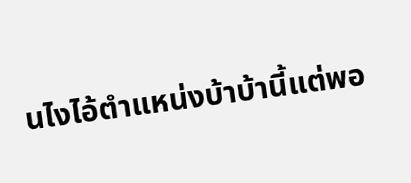นไงไอ้ตำแหน่งบ้าบ้านี้แต่พอ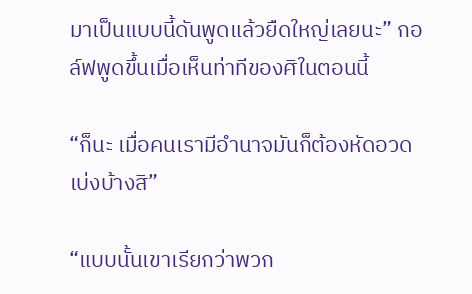มาเป็นแบบนี้ดันพูดแล้วยืดใหญ่เลยนะ” กอล์ฟพูดขึ้นเมื่อเห็นท่าทีของศิในตอนนี้

“ก็นะ เมื่อคนเรามีอำนาจมันก็ต้องหัดอวดเบ่งบ้างสิ”

“แบบนั้นเขาเรียกว่าพวก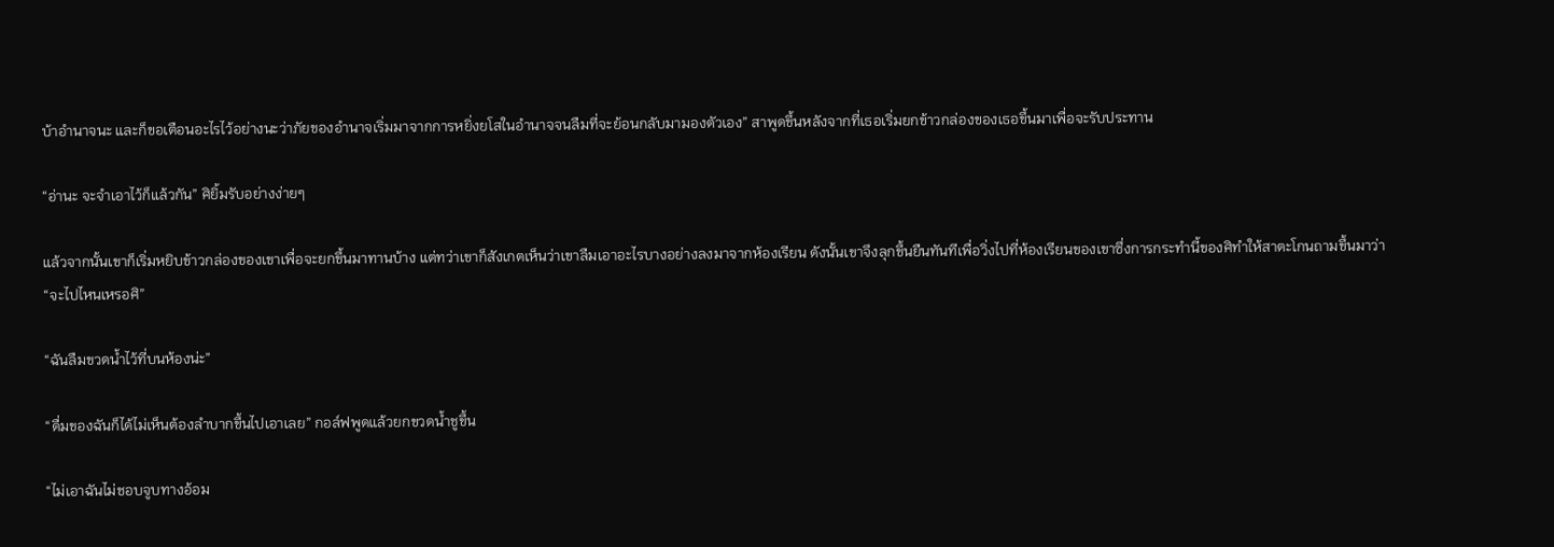บ้าอำนาจนะ และก็ขอเตือนอะไรไว้อย่างนะว่าภัยของอำนาจเริ่มมาจากการหยิ่งยโสในอำนาจจนลืมที่จะย้อนกลับมามองตัวเอง” สาพูดขึ้นหลังจากที่เธอเริ่มยกข้าวกล่องของเธอขึ้นมาเพื่อจะรับประทาน

“อ่านะ จะจำเอาไว้ก็แล้วกัน” ศิยิ้มรับอย่างง่ายๆ

แล้วจากนั้นเขาก็เริ่มหยิบข้าวกล่องของเขาเพื่อจะยกขึ้นมาทานบ้าง แต่ทว่าเขาก็สังเกตเห็นว่าเขาลืมเอาอะไรบางอย่างลงมาจากห้องเรียน ดังนั้นเขาจึงลุกขึ้นยืนทันทีเพื่อวิ่งไปที่ห้องเรียนของเขาซึ่งการกระทำนี้ของศิทำให้สาตะโกนถามขึ้นมาว่า “จะไปไหนเหรอศิ”

“ฉันลืมขวดน้ำไว้ที่บนห้องน่ะ”

“ดื่มของฉันก็ได้ไม่เห็นต้องลำบากขึ้นไปเอาเลย” กอล์ฟพูดแล้วยกขวดน้ำชูขึ้น

“ไม่เอาฉันไม่ชอบจูบทางอ้อม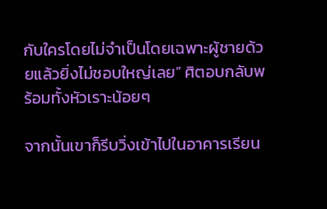กับใครโดยไม่จำเป็นโดยเฉพาะผู้ชายด้วยแล้วยิ่งไม่ชอบใหญ่เลย” ศิตอบกลับพร้อมทั้งหัวเราะน้อยๆ

จากนั้นเขาก็รีบวิ่งเข้าไปในอาคารเรียน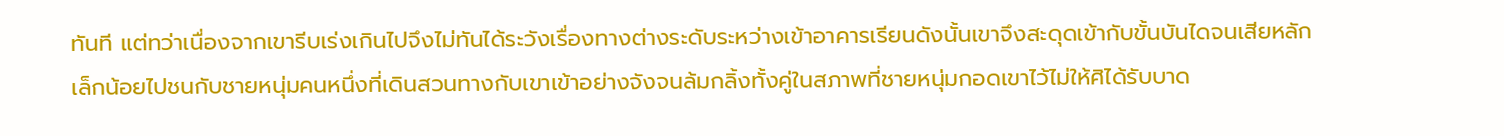ทันที แต่ทว่าเนื่องจากเขารีบเร่งเกินไปจึงไม่ทันได้ระวังเรื่องทางต่างระดับระหว่างเข้าอาคารเรียนดังนั้นเขาจึงสะดุดเข้ากับขั้นบันไดจนเสียหลักเล็กน้อยไปชนกับชายหนุ่มคนหนึ่งที่เดินสวนทางกับเขาเข้าอย่างจังจนล้มกลิ้งทั้งคู่ในสภาพที่ชายหนุ่มกอดเขาไว้ไม่ให้ศิได้รับบาด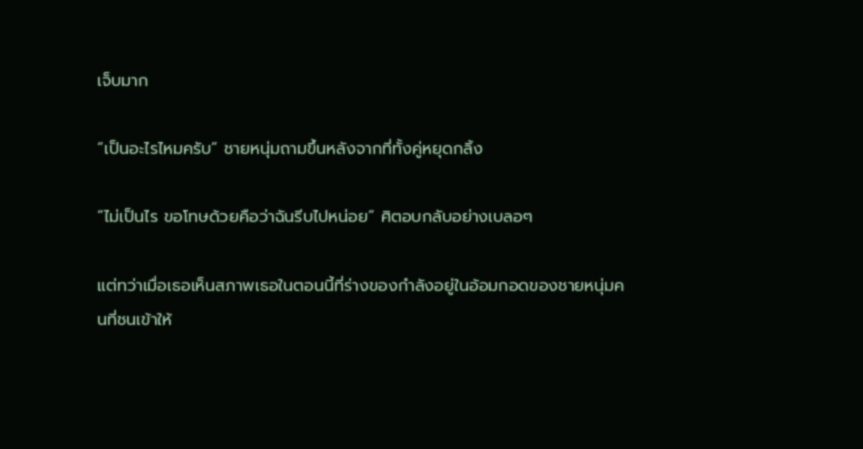เจ็บมาก

“เป็นอะไรไหมครับ” ชายหนุ่มถามขึ้นหลังจากที่ทั้งคู่หยุดกลิ้ง

“ไม่เป็นไร ขอโทษด้วยคือว่าฉันรีบไปหน่อย” ศิตอบกลับอย่างเบลอๆ

แต่ทว่าเมื่อเธอเห็นสภาพเธอในตอนนี้ที่ร่างของกำลังอยู่ในอ้อมกอดของชายหนุ่มคนที่ชนเข้าให้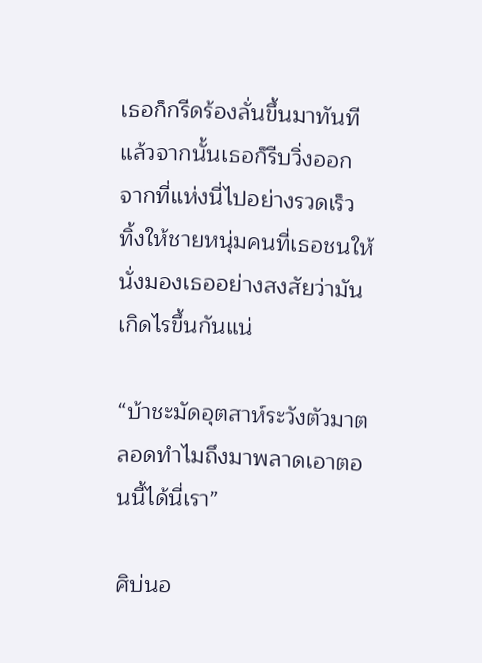เธอก็กรีดร้องลั่นขึ้นมาทันที แล้วจากนั้นเธอก็รีบวิ่งออกจากที่แห่งนี่ไปอย่างรวดเร็ว ทิ้งให้ชายหนุ่มคนที่เธอชนให้นั่งมองเธออย่างสงสัยว่ามันเกิดไรขึ้นกันแน่

“บ้าชะมัดอุตสาห์ระวังตัวมาตลอดทำไมถึงมาพลาดเอาตอนนี้ได้นี่เรา”

ศิบ่นอ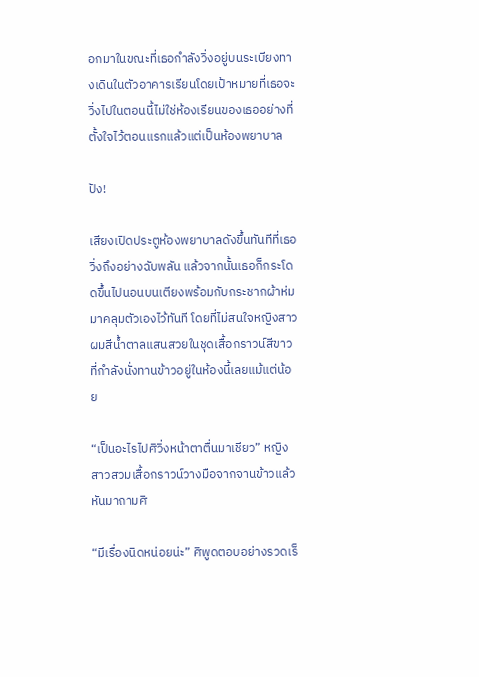อกมาในขณะที่เธอกำลังวิ่งอยู่บนระเบียงทางเดินในตัวอาคารเรียนโดยเป้าหมายที่เธอจะวิ่งไปในตอนนี้ไม่ใช่ห้องเรียนของเธออย่างที่ตั้งใจไว้ตอนแรกแล้วแต่เป็นห้องพยาบาล

ปัง!

เสียงเปิดประตูห้องพยาบาลดังขึ้นทันทีที่เธอวิ่งถึงอย่างฉับพลัน แล้วจากนั้นเธอก็กระโดดขึ้นไปนอนบนเตียงพร้อมกับกระชากผ้าห่มมาคลุมตัวเองไว้ทันที โดยที่ไม่สนใจหญิงสาวผมสีน้ำตาลแสนสวยในชุดเสื้อกราวน์สีขาวที่กำลังนั่งทานข้าวอยู่ในห้องนี้เลยแม้แต่น้อย

“เป็นอะไรไปศิวิ่งหน้าตาตื่นมาเชียว” หญิงสาวสวมเสื้อกราวน์วางมือจากจานข้าวแล้วหันมาถามศิ

“มีเรื่องนิดหน่อยน่ะ” ศิพูดตอบอย่างรวดเร็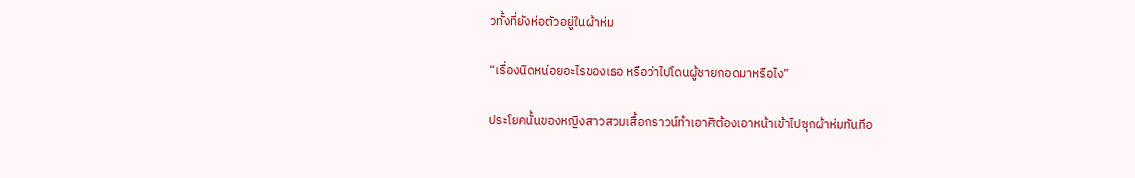วทั้งที่ยังห่อตัวอยู่ในผ้าห่ม

“เรื่องนิดหน่อยอะไรของเธอ หรือว่าไปโดนผู้ชายกอดมาหรือไง”

ประโยคนั้นของหญิงสาวสวมเสื้อกราวน์ทำเอาศิต้องเอาหน้าเข้าไปซุกผ้าห่มทันทีอ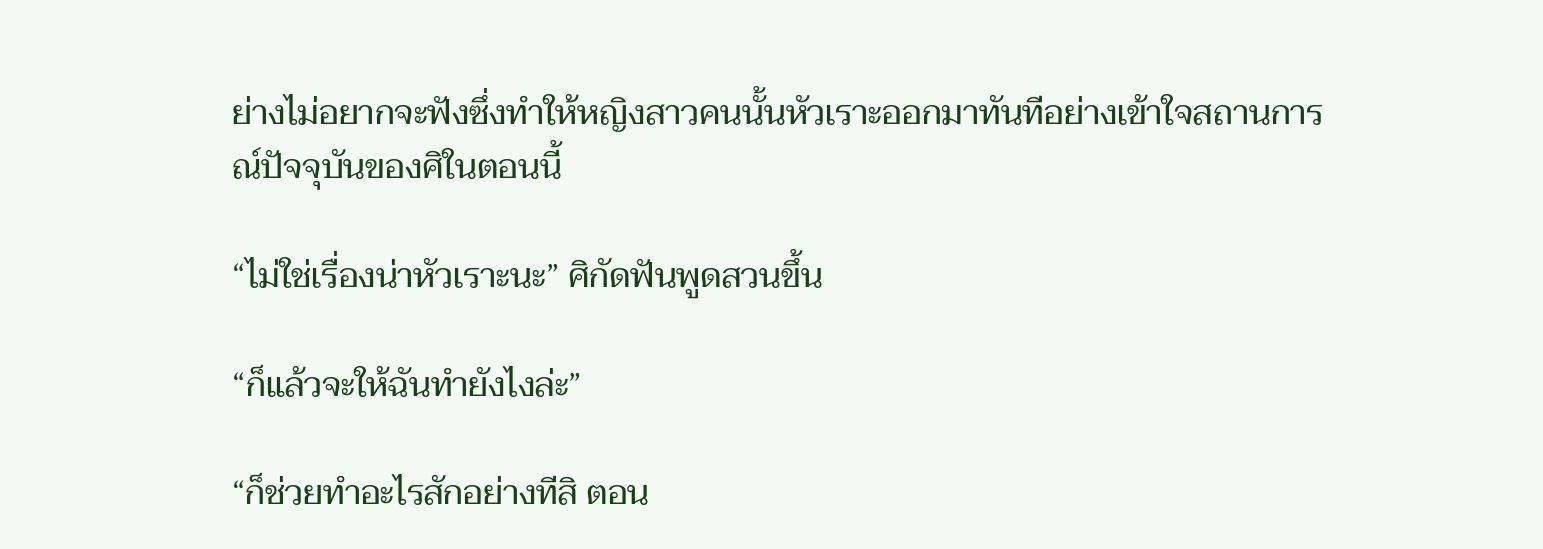ย่างไม่อยากจะฟังซึ่งทำให้หญิงสาวคนนั้นหัวเราะออกมาทันทีอย่างเข้าใจสถานการณ์ปัจจุบันของศิในตอนนี้

“ไม่ใช่เรื่องน่าหัวเราะนะ” ศิกัดฟันพูดสวนขึ้น

“ก็แล้วจะให้ฉันทำยังไงล่ะ”

“ก็ช่วยทำอะไรสักอย่างทีสิ ตอน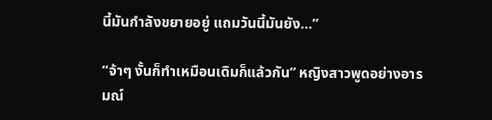นี้มันกำลังขยายอยู่ แถมวันนี้มันยัง...”

“จ้าๆ งั้นก็ทำเหมือนเดิมก็แล้วกัน” หญิงสาวพูดอย่างอารมณ์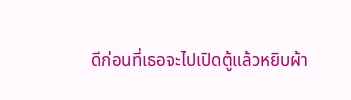ดีก่อนที่เธอจะไปเปิดตู้แล้วหยิบผ้า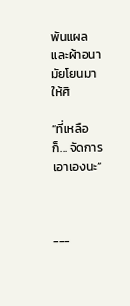พันแผลและผ้าอนามัยโยนมาให้ศิ

“ที่เหลือก็... จัดการเอาเองนะ”



---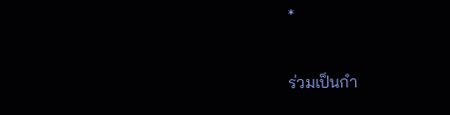*

ร่วมเป็นกำ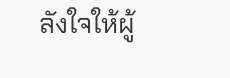ลังใจให้ผู้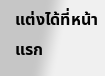แต่งได้ที่หน้าแรก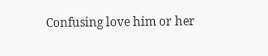Confusing love him or her